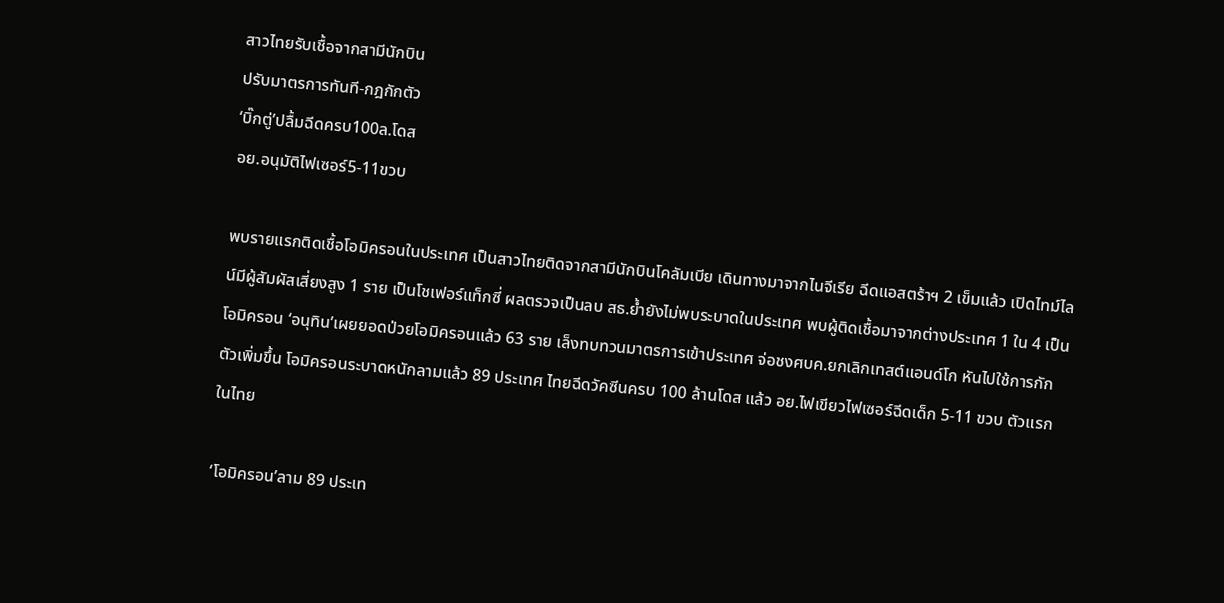สาวไทยรับเชื้อจากสามีนักบิน
ปรับมาตรการทันที-กฎกักตัว
‘บิ๊กตู่’ปลื้มฉีดครบ100ล.โดส
อย.อนุมัติไฟเซอร์5-11ขวบ

พบรายแรกติดเชื้อโอมิครอนในประเทศ เป็นสาวไทยติดจากสามีนักบินโคลัมเบีย เดินทางมาจากไนจีเรีย ฉีดแอสตร้าฯ 2 เข็มแล้ว เปิดไทม์ไลน์มีผู้สัมผัสเสี่ยงสูง 1 ราย เป็นโชเฟอร์แท็กซี่ ผลตรวจเป็นลบ สธ.ย้ำยังไม่พบระบาดในประเทศ พบผู้ติดเชื้อมาจากต่างประเทศ 1 ใน 4 เป็นโอมิครอน ‘อนุทิน’เผยยอดป่วยโอมิครอนแล้ว 63 ราย เล็งทบทวนมาตรการเข้าประเทศ จ่อชงศบค.ยกเลิกเทสต์แอนด์โก หันไปใช้การกักตัวเพิ่มขึ้น โอมิครอนระบาดหนักลามแล้ว 89 ประเทศ ไทยฉีดวัคซีนครบ 100 ล้านโดส แล้ว อย.ไฟเขียวไฟเซอร์ฉีดเด็ก 5-11 ขวบ ตัวแรกในไทย

‘โอมิครอน’ลาม 89 ประเท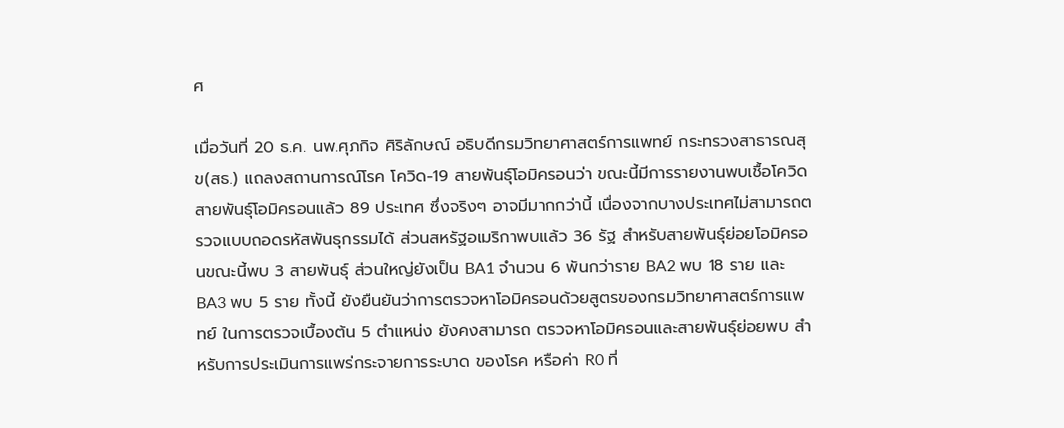ศ

เมื่อวันที่ 20 ธ.ค. นพ.ศุภกิจ ศิริลักษณ์ อธิบดีกรมวิทยาศาสตร์การแพทย์ กระทรวงสาธารณสุข(สธ.) แถลงสถานการณ์โรค โควิด-19 สายพันธุ์โอมิครอนว่า ขณะนี้มีการรายงานพบเชื้อโควิดสายพันธุ์โอมิครอนแล้ว 89 ประเทศ ซึ่งจริงๆ อาจมีมากกว่านี้ เนื่องจากบางประเทศไม่สามารถตรวจแบบถอดรหัสพันธุกรรมได้ ส่วนสหรัฐอเมริกาพบแล้ว 36 รัฐ สำหรับสายพันธุ์ย่อยโอมิครอนขณะนี้พบ 3 สายพันธุ์ ส่วนใหญ่ยังเป็น BA1 จำนวน 6 พันกว่าราย BA2 พบ 18 ราย และ BA3 พบ 5 ราย ทั้งนี้ ยังยืนยันว่าการตรวจหาโอมิครอนด้วยสูตรของกรมวิทยาศาสตร์การแพทย์ ในการตรวจเบื้องต้น 5 ตำแหน่ง ยังคงสามารถ ตรวจหาโอมิครอนและสายพันธุ์ย่อยพบ สำหรับการประเมินการแพร่กระจายการระบาด ของโรค หรือค่า R0 ที่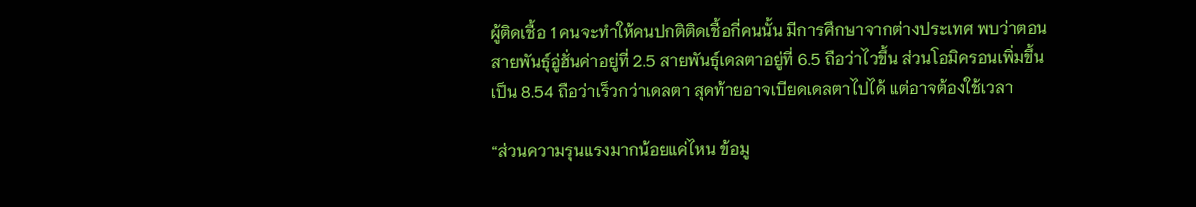ผู้ติดเชื้อ 1 คนจะทำให้คนปกติติดเชื้อกี่คนนั้น มีการศึกษาจากต่างประเทศ พบว่าตอนสายพันธุ์อู่ฮั่นค่าอยู่ที่ 2.5 สายพันธุ์เดลตาอยู่ที่ 6.5 ถือว่าไวขึ้น ส่วนโอมิครอนเพิ่มขึ้นเป็น 8.54 ถือว่าเร็วกว่าเดลตา สุดท้ายอาจเบียดเดลตาไปได้ แต่อาจต้องใช้เวลา

“ส่วนความรุนแรงมากน้อยแค่ไหน ข้อมู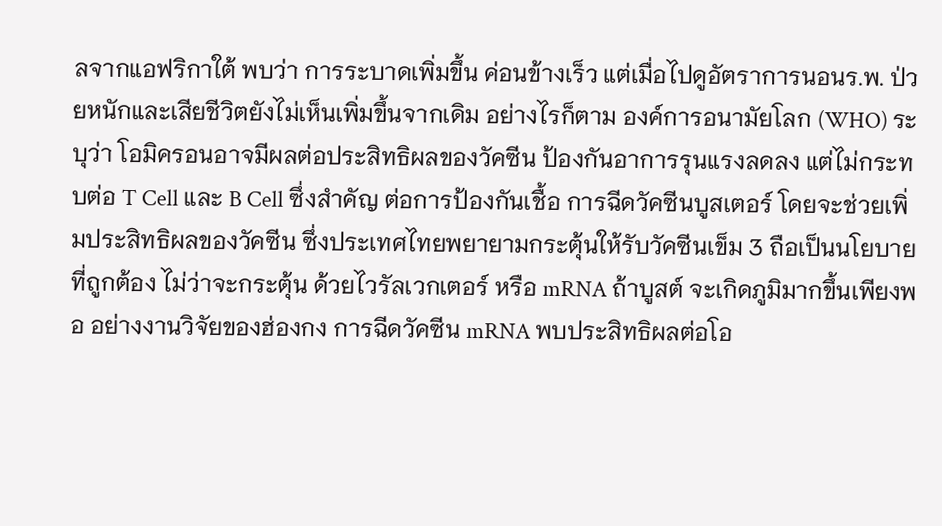ลจากแอฟริกาใต้ พบว่า การระบาดเพิ่มขึ้น ค่อนข้างเร็ว แต่เมื่อไปดูอัตราการนอนร.พ. ป่วยหนักและเสียชีวิตยังไม่เห็นเพิ่มขึ้นจากเดิม อย่างไรก็ตาม องค์การอนามัยโลก (WHO) ระบุว่า โอมิครอนอาจมีผลต่อประสิทธิผลของวัคซีน ป้องกันอาการรุนแรงลดลง แต่ไม่กระทบต่อ T Cell และ B Cell ซึ่งสำคัญ ต่อการป้องกันเชื้อ การฉีดวัคซีนบูสเตอร์ โดยจะช่วยเพิ่มประสิทธิผลของวัคซีน ซึ่งประเทศไทยพยายามกระตุ้นให้รับวัคซีนเข็ม 3 ถือเป็นนโยบายที่ถูกต้อง ไม่ว่าจะกระตุ้น ด้วยไวรัลเวกเตอร์ หรือ mRNA ถ้าบูสต์ จะเกิดภูมิมากขึ้นเพียงพอ อย่างงานวิจัยของฮ่องกง การฉีดวัคซีน mRNA พบประสิทธิผลต่อโอ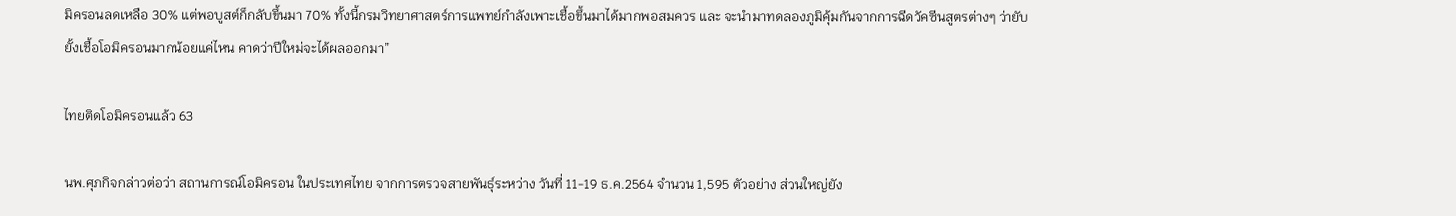มิครอนลดเหลือ 30% แต่พอบูสต์ก็กลับขึ้นมา 70% ทั้งนี้กรมวิทยาศาสตร์การแพทย์กำลังเพาะเชื้อขึ้นมาได้มากพอสมควร และ จะนำมาทดลองภูมิคุ้มกันจากการฉีดวัคซีนสูตรต่างๆ ว่ายับยั้งเชื้อโอมิครอนมากน้อยแค่ไหน คาดว่าปีใหม่จะได้ผลออกมา”

ไทยติดโอมิครอนแล้ว 63

นพ.ศุภกิจกล่าวต่อว่า สถานการณ์โอมิครอน ในประเทศไทย จากการตรวจสายพันธุ์ระหว่าง วันที่ 11-19 ธ.ค.2564 จำนวน 1,595 ตัวอย่าง ส่วนใหญ่ยัง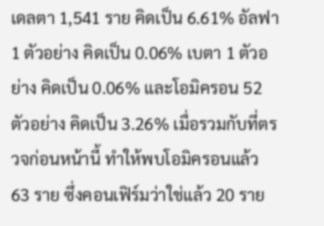เดลตา 1,541 ราย คิดเป็น 6.61% อัลฟา 1 ตัวอย่าง คิดเป็น 0.06% เบตา 1 ตัวอย่าง คิดเป็น 0.06% และโอมิครอน 52 ตัวอย่าง คิดเป็น 3.26% เมื่อรวมกับที่ตรวจก่อนหน้านี้ ทำให้พบโอมิครอนแล้ว 63 ราย ซึ่งคอนเฟิร์มว่าใช่แล้ว 20 ราย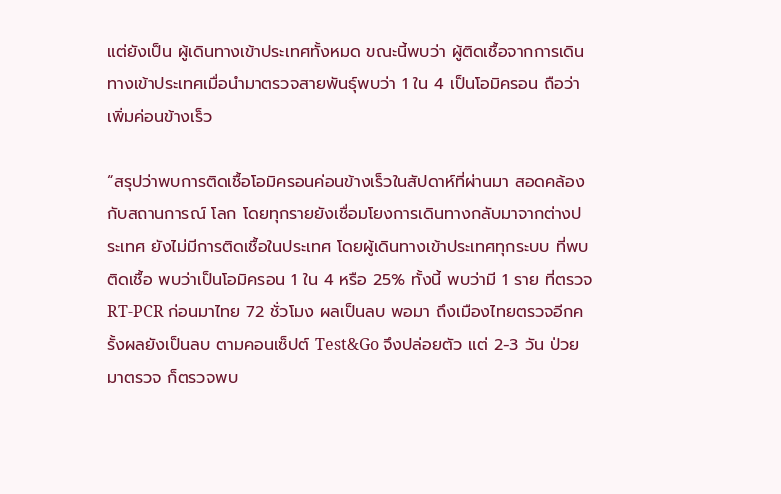แต่ยังเป็น ผู้เดินทางเข้าประเทศทั้งหมด ขณะนี้พบว่า ผู้ติดเชื้อจากการเดินทางเข้าประเทศเมื่อนำมาตรวจสายพันธุ์พบว่า 1 ใน 4 เป็นโอมิครอน ถือว่าเพิ่มค่อนข้างเร็ว

“สรุปว่าพบการติดเชื้อโอมิครอนค่อนข้างเร็วในสัปดาห์ที่ผ่านมา สอดคล้องกับสถานการณ์ โลก โดยทุกรายยังเชื่อมโยงการเดินทางกลับมาจากต่างประเทศ ยังไม่มีการติดเชื้อในประเทศ โดยผู้เดินทางเข้าประเทศทุกระบบ ที่พบติดเชื้อ พบว่าเป็นโอมิครอน 1 ใน 4 หรือ 25% ทั้งนี้ พบว่ามี 1 ราย ที่ตรวจ RT-PCR ก่อนมาไทย 72 ชั่วโมง ผลเป็นลบ พอมา ถึงเมืองไทยตรวจอีกครั้งผลยังเป็นลบ ตามคอนเซ็ปต์ Test&Go จึงปล่อยตัว แต่ 2-3 วัน ป่วยมาตรวจ ก็ตรวจพบ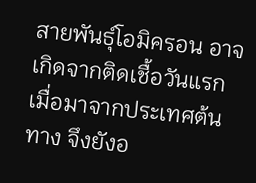สายพันธุ์โอมิครอน อาจเกิดจากติดเชื้อวันแรกเมื่อมาจากประเทศต้นทาง จึงยังอ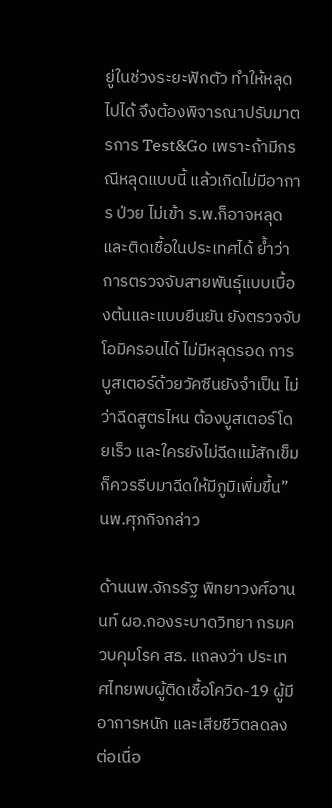ยู่ในช่วงระยะฟักตัว ทำให้หลุดไปได้ จึงต้องพิจารณาปรับมาตรการ Test&Go เพราะถ้ามีกรณีหลุดแบบนี้ แล้วเกิดไม่มีอาการ ป่วย ไม่เข้า ร.พ.ก็อาจหลุด และติดเชื้อในประเทศได้ ย้ำว่าการตรวจจับสายพันธุ์แบบเบื้องต้นและแบบยืนยัน ยังตรวจจับโอมิครอนได้ ไม่มีหลุดรอด การบูสเตอร์ด้วยวัคซีนยังจำเป็น ไม่ว่าฉีดสูตรไหน ต้องบูสเตอร์โดยเร็ว และใครยังไม่ฉีดแม้สักเข็มก็ควรรีบมาฉีดให้มีภูมิเพิ่มขึ้น” นพ.ศุภกิจกล่าว

ด้านนพ.จักรรัฐ พิทยาวงศ์อานนท์ ผอ.กองระบาดวิทยา กรมควบคุมโรค สธ. แถลงว่า ประเทศไทยพบผู้ติดเชื้อโควิด-19 ผู้มีอาการหนัก และเสียชีวิตลดลงต่อเนื่อ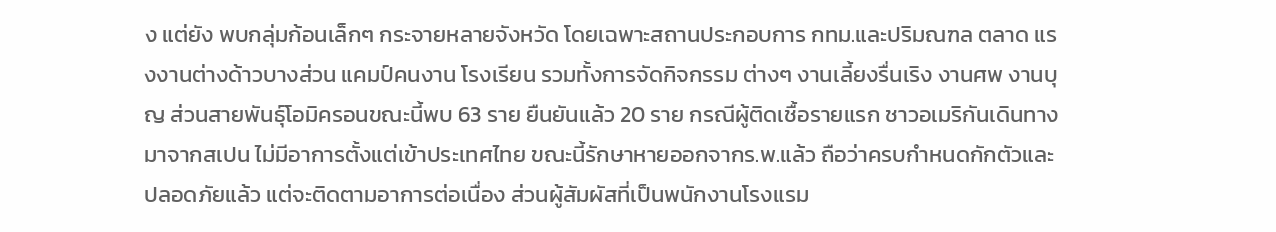ง แต่ยัง พบกลุ่มก้อนเล็กๆ กระจายหลายจังหวัด โดยเฉพาะสถานประกอบการ กทม.และปริมณฑล ตลาด แรงงานต่างด้าวบางส่วน แคมป์คนงาน โรงเรียน รวมทั้งการจัดกิจกรรม ต่างๆ งานเลี้ยงรื่นเริง งานศพ งานบุญ ส่วนสายพันธุ์โอมิครอนขณะนี้พบ 63 ราย ยืนยันแล้ว 20 ราย กรณีผู้ติดเชื้อรายแรก ชาวอเมริกันเดินทางมาจากสเปน ไม่มีอาการตั้งแต่เข้าประเทศไทย ขณะนี้รักษาหายออกจากร.พ.แล้ว ถือว่าครบกำหนดกักตัวและปลอดภัยแล้ว แต่จะติดตามอาการต่อเนื่อง ส่วนผู้สัมผัสที่เป็นพนักงานโรงแรม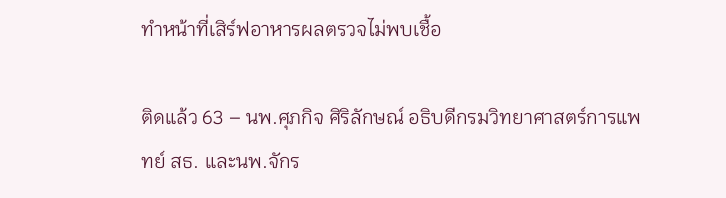ทำหน้าที่เสิร์ฟอาหารผลตรวจไม่พบเชื้อ

ติดแล้ว 63 – นพ.ศุภกิจ ศิริลักษณ์ อธิบดีกรมวิทยาศาสตร์การแพทย์ สธ. และนพ.จักร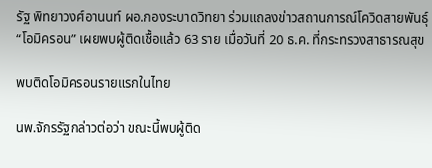รัฐ พิทยาวงศ์อานนท์ ผอ.กองระบาดวิทยา ร่วมแถลงข่าวสถานการณ์โควิดสายพันธุ์ “โอมิครอน” เผยพบผู้ติดเชื้อแล้ว 63 ราย เมื่อวันที่ 20 ธ.ค. ที่กระทรวงสาธารณสุข

พบติดโอมิครอนรายแรกในไทย

นพ.จักรรัฐกล่าวต่อว่า ขณะนี้พบผู้ติด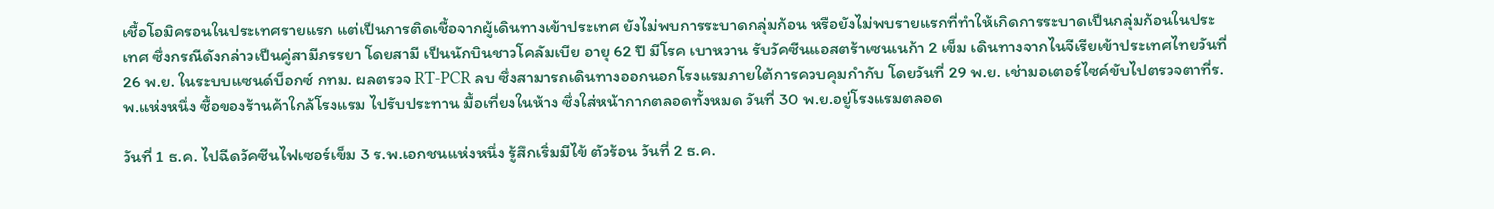เชื้อโอมิครอนในประเทศรายแรก แต่เป็นการติดเชื้อจากผู้เดินทางเข้าประเทศ ยังไม่พบการระบาดกลุ่มก้อน หรือยังไม่พบรายแรกที่ทำให้เกิดการระบาดเป็นกลุ่มก้อนในประเทศ ซึ่งกรณีดังกล่าวเป็นคู่สามีภรรยา โดยสามี เป็นนักบินชาวโคลัมเบีย อายุ 62 ปี มีโรค เบาหวาน รับวัคซีนแอสตร้าเซนเนก้า 2 เข็ม เดินทางจากไนจีเรียเข้าประเทศไทยวันที่ 26 พ.ย. ในระบบแซนด์บ็อกซ์ กทม. ผลตรวจ RT-PCR ลบ ซึ่งสามารถเดินทางออกนอกโรงแรมภายใต้การควบคุมกำกับ โดยวันที่ 29 พ.ย. เช่ามอเตอร์ไซค์ขับไปตรวจตาที่ร.พ.แห่งหนึ่ง ซื้อของร้านค้าใกล้โรงแรม ไปรับประทาน มื้อเที่ยงในห้าง ซึ่งใส่หน้ากากตลอดทั้งหมด วันที่ 30 พ.ย.อยู่โรงแรมตลอด

วันที่ 1 ธ.ค. ไปฉีดวัคซีนไฟเซอร์เข็ม 3 ร.พ.เอกชนแห่งหนึ่ง รู้สึกเริ่มมีไข้ ตัวร้อน วันที่ 2 ธ.ค.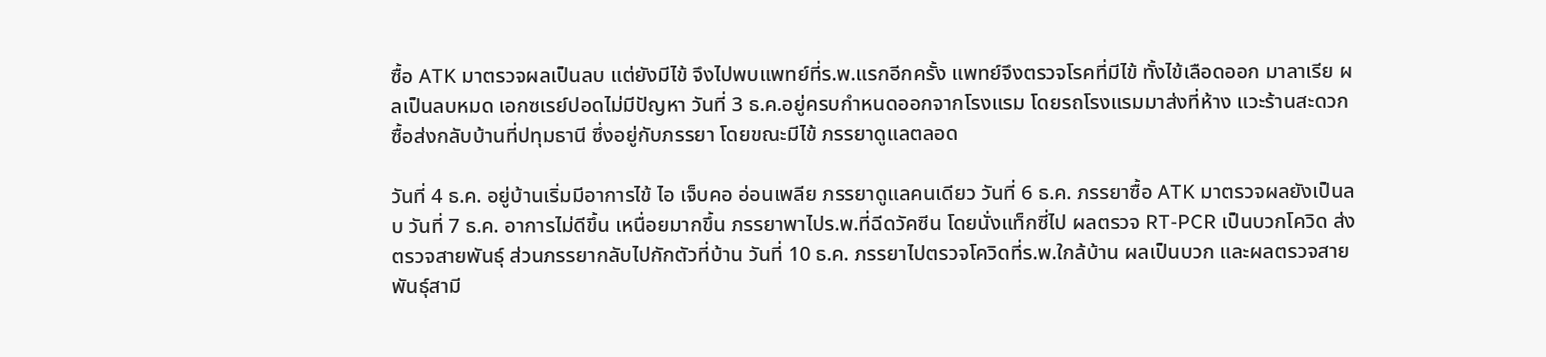ซื้อ ATK มาตรวจผลเป็นลบ แต่ยังมีไข้ จึงไปพบแพทย์ที่ร.พ.แรกอีกครั้ง แพทย์จึงตรวจโรคที่มีไข้ ทั้งไข้เลือดออก มาลาเรีย ผลเป็นลบหมด เอกซเรย์ปอดไม่มีปัญหา วันที่ 3 ธ.ค.อยู่ครบกำหนดออกจากโรงแรม โดยรถโรงแรมมาส่งที่ห้าง แวะร้านสะดวกซื้อส่งกลับบ้านที่ปทุมธานี ซึ่งอยู่กับภรรยา โดยขณะมีไข้ ภรรยาดูแลตลอด

วันที่ 4 ธ.ค. อยู่บ้านเริ่มมีอาการไข้ ไอ เจ็บคอ อ่อนเพลีย ภรรยาดูแลคนเดียว วันที่ 6 ธ.ค. ภรรยาซื้อ ATK มาตรวจผลยังเป็นลบ วันที่ 7 ธ.ค. อาการไม่ดีขึ้น เหนื่อยมากขึ้น ภรรยาพาไปร.พ.ที่ฉีดวัคซีน โดยนั่งแท็กซี่ไป ผลตรวจ RT-PCR เป็นบวกโควิด ส่งตรวจสายพันธุ์ ส่วนภรรยากลับไปกักตัวที่บ้าน วันที่ 10 ธ.ค. ภรรยาไปตรวจโควิดที่ร.พ.ใกล้บ้าน ผลเป็นบวก และผลตรวจสายพันธุ์สามี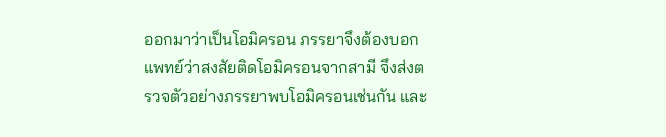ออกมาว่าเป็นโอมิครอน ภรรยาจึงต้องบอกแพทย์ว่าสงสัยติดโอมิครอนจากสามี จึงส่งตรวจตัวอย่างภรรยาพบโอมิครอนเช่นกัน และ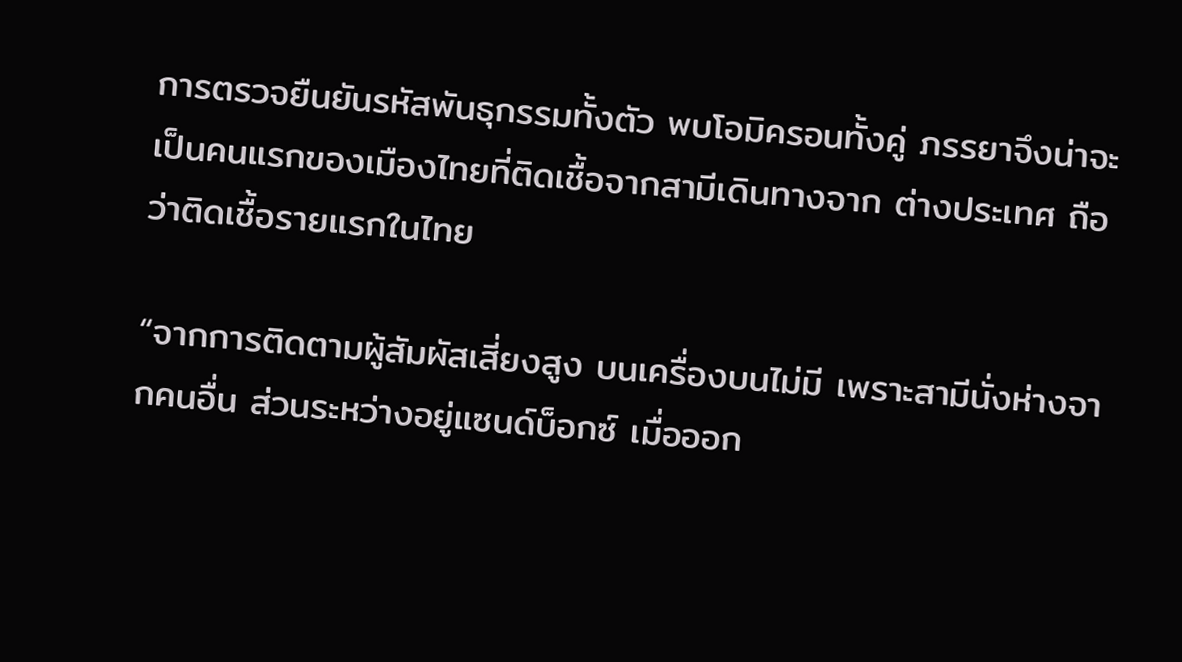การตรวจยืนยันรหัสพันธุกรรมทั้งตัว พบโอมิครอนทั้งคู่ ภรรยาจึงน่าจะเป็นคนแรกของเมืองไทยที่ติดเชื้อจากสามีเดินทางจาก ต่างประเทศ ถือว่าติดเชื้อรายแรกในไทย

“จากการติดตามผู้สัมผัสเสี่ยงสูง บนเครื่องบนไม่มี เพราะสามีนั่งห่างจากคนอื่น ส่วนระหว่างอยู่แซนด์บ็อกซ์ เมื่อออก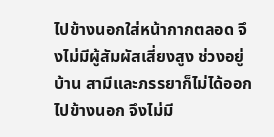ไปข้างนอกใส่หน้ากากตลอด จึงไม่มีผู้สัมผัสเสี่ยงสูง ช่วงอยู่บ้าน สามีและภรรยาก็ไม่ได้ออกไปข้างนอก จึงไม่มี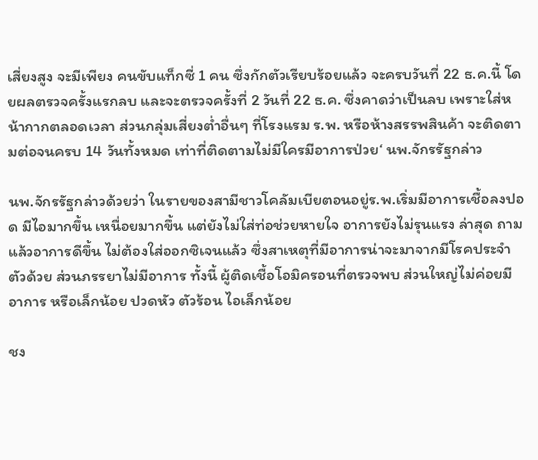เสี่ยงสูง จะมีเพียง คนขับแท็กซี่ 1 คน ซึ่งกักตัวเรียบร้อยแล้ว จะครบวันที่ 22 ธ.ค.นี้ โดยผลตรวจครั้งแรกลบ และจะตรวจครั้งที่ 2 วันที่ 22 ธ.ค. ซึ่งคาดว่าเป็นลบ เพราะใส่หน้ากากตลอดเวลา ส่วนกลุ่มเสี่ยงต่ำอื่นๆ ที่โรงแรม ร.พ. หรือห้างสรรพสินค้า จะติดตามต่อจนครบ 14 วันทั้งหมด เท่าที่ติดตามไม่มีใครมีอาการป่วย‘ นพ.จักรรัฐกล่าว

นพ.จักรรัฐกล่าวด้วยว่า ในรายของสามีชาวโคลัมเบียตอนอยู่ร.พ.เริ่มมีอาการเชื้อลงปอด มีไอมากขึ้น เหนื่อยมากขึ้น แต่ยังไม่ใส่ท่อช่วยหายใจ อาการยังไม่รุนแรง ล่าสุด ถามแล้วอาการดีขึ้น ไม่ต้องใส่ออกซิเจนแล้ว ซึ่งสาเหตุที่มีอาการน่าจะมาจากมีโรคประจำตัวด้วย ส่วนภรรยาไม่มีอาการ ทั้งนี้ ผู้ติดเชื้อโอมิครอนที่ตรวจพบ ส่วนใหญ่ไม่ค่อยมีอาการ หรือเล็กน้อย ปวดหัว ตัวร้อน ไอเล็กน้อย

ชง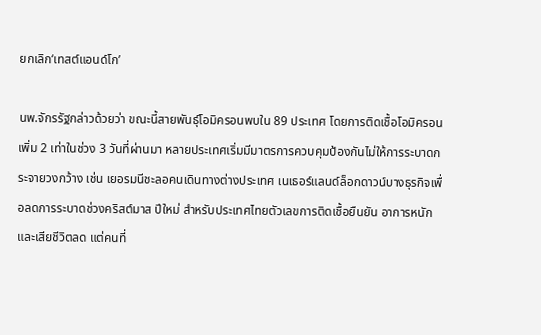ยกเลิก‘เทสต์แอนด์โก’

นพ.จักรรัฐกล่าวด้วยว่า ขณะนี้สายพันธุ์โอมิครอนพบใน 89 ประเทศ โดยการติดเชื้อโอมิครอนเพิ่ม 2 เท่าในช่วง 3 วันที่ผ่านมา หลายประเทศเริ่มมีมาตรการควบคุมป้องกันไม่ให้การระบาดกระจายวงกว้าง เช่น เยอรมนีชะลอคนเดินทางต่างประเทศ เนเธอร์แลนด์ล็อกดาวน์บางธุรกิจเพื่อลดการระบาดช่วงคริสต์มาส ปีใหม่ สำหรับประเทศไทยตัวเลขการติดเชื้อยืนยัน อาการหนัก และเสียชีวิตลด แต่คนที่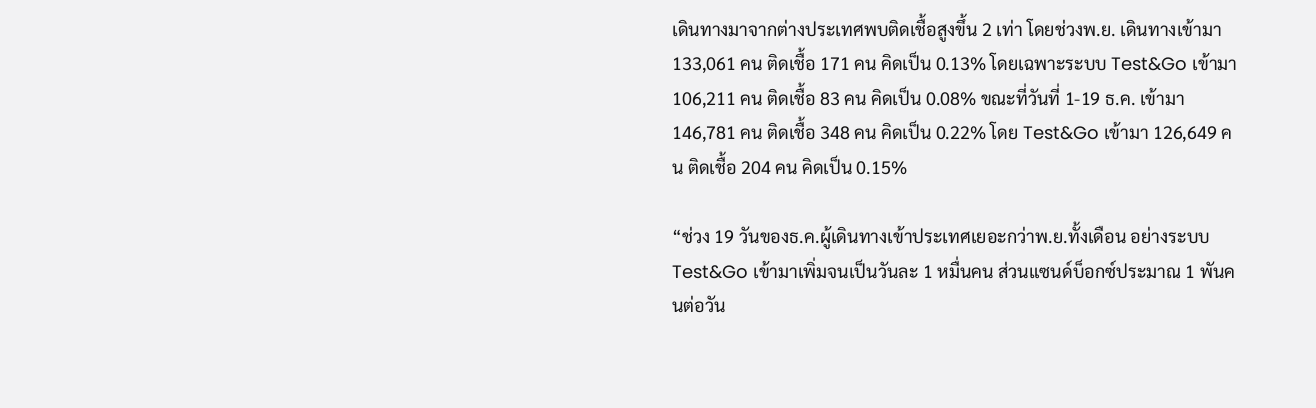เดินทางมาจากต่างประเทศพบติดเชื้อสูงขึ้น 2 เท่า โดยช่วงพ.ย. เดินทางเข้ามา 133,061 คน ติดเชื้อ 171 คน คิดเป็น 0.13% โดยเฉพาะระบบ Test&Go เข้ามา 106,211 คน ติดเชื้อ 83 คน คิดเป็น 0.08% ขณะที่วันที่ 1-19 ธ.ค. เข้ามา 146,781 คน ติดเชื้อ 348 คน คิดเป็น 0.22% โดย Test&Go เข้ามา 126,649 คน ติดเชื้อ 204 คน คิดเป็น 0.15%

“ช่วง 19 วันของธ.ค.ผู้เดินทางเข้าประเทศเยอะกว่าพ.ย.ทั้งเดือน อย่างระบบ Test&Go เข้ามาเพิ่มจนเป็นวันละ 1 หมื่นคน ส่วนแซนด์บ็อกซ์ประมาณ 1 พันคนต่อวัน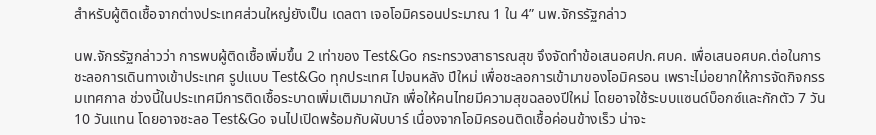สำหรับผู้ติดเชื้อจากต่างประเทศส่วนใหญ่ยังเป็น เดลตา เจอโอมิครอนประมาณ 1 ใน 4” นพ.จักรรัฐกล่าว

นพ.จักรรัฐกล่าวว่า การพบผู้ติดเชื้อเพิ่มขึ้น 2 เท่าของ Test&Go กระทรวงสาธารณสุข จึงจัดทำข้อเสนอศปก.ศบค. เพื่อเสนอศบค.ต่อในการชะลอการเดินทางเข้าประเทศ รูปแบบ Test&Go ทุกประเทศ ไปจนหลัง ปีใหม่ เพื่อชะลอการเข้ามาของโอมิครอน เพราะไม่อยากให้การจัดกิจกรรมเทศกาล ช่วงนี้ในประเทศมีการติดเชื้อระบาดเพิ่มเติมมากนัก เพื่อให้คนไทยมีความสุขฉลองปีใหม่ โดยอาจใช้ระบบแซนด์บ็อกซ์และกักตัว 7 วัน 10 วันแทน โดยอาจชะลอ Test&Go จนไปเปิดพร้อมกับผับบาร์ เนื่องจากโอมิครอนติดเชื้อค่อนข้างเร็ว น่าจะ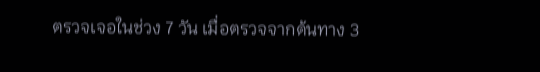ตรวจเจอในช่วง 7 วัน เมื่อตรวจจากต้นทาง 3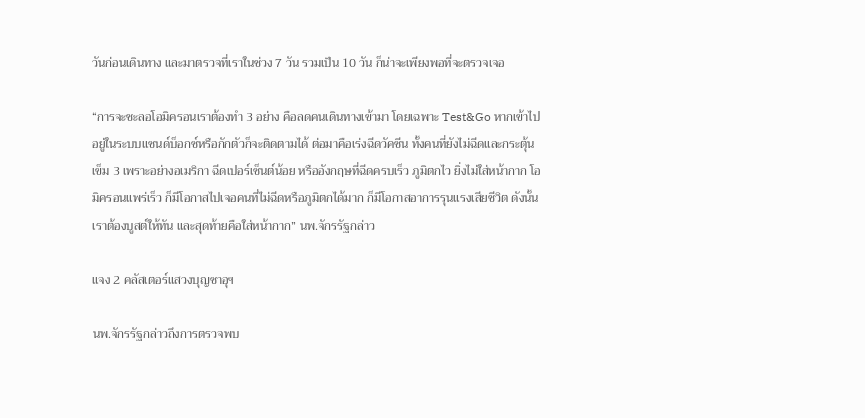วันก่อนเดินทาง และมาตรวจที่เราในช่วง 7 วัน รวมเป็น 10 วัน ก็น่าจะเพียงพอที่จะตรวจเจอ

“การจะชะลอโอมิครอนเราต้องทำ 3 อย่าง คือลดคนเดินทางเข้ามา โดยเฉพาะ Test&Go หากเข้าไปอยู่ในระบบแซนด์บ็อกซ์หรือกักตัวก็จะติดตามได้ ต่อมาคือเร่งฉีดวัคซีน ทั้งคนที่ยังไม่ฉีดและกระตุ้นเข็ม 3 เพราะอย่างอเมริกา ฉีดเปอร์เซ็นต์น้อย หรืออังกฤษที่ฉีดครบเร็ว ภูมิตกไว ยิ่งไม่ใส่หน้ากาก โอมิครอนแพร่เร็ว ก็มีโอกาสไปเจอคนที่ไม่ฉีดหรือภูมิตกได้มาก ก็มีโอกาสอาการรุนแรงเสียชีวิต ดังนั้น เราต้องบูสต์ให้ทัน และสุดท้ายคือใส่หน้ากาก” นพ.จักรรัฐกล่าว

แจง 2 คลัสเตอร์แสวงบุญซาอุฯ

นพ.จักรรัฐกล่าวถึงการตรวจพบ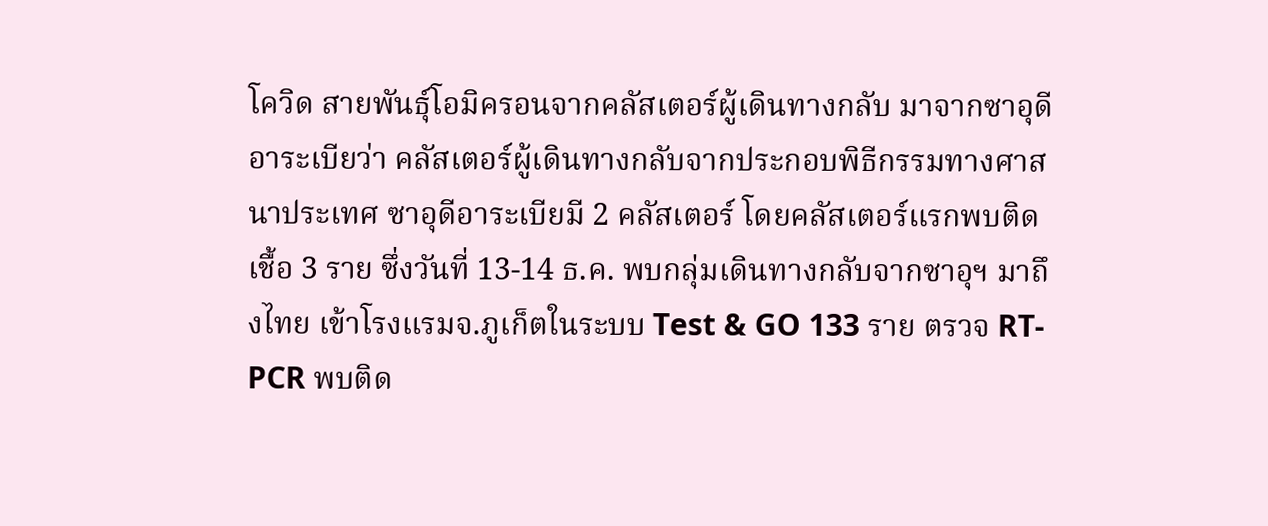โควิด สายพันธุ์โอมิครอนจากคลัสเตอร์ผู้เดินทางกลับ มาจากซาอุดีอาระเบียว่า คลัสเตอร์ผู้เดินทางกลับจากประกอบพิธีกรรมทางศาสนาประเทศ ซาอุดีอาระเบียมี 2 คลัสเตอร์ โดยคลัสเตอร์แรกพบติดเชื้อ 3 ราย ซึ่งวันที่ 13-14 ธ.ค. พบกลุ่มเดินทางกลับจากซาอุฯ มาถึงไทย เข้าโรงแรมจ.ภูเก็ตในระบบ Test & GO 133 ราย ตรวจ RT-PCR พบติด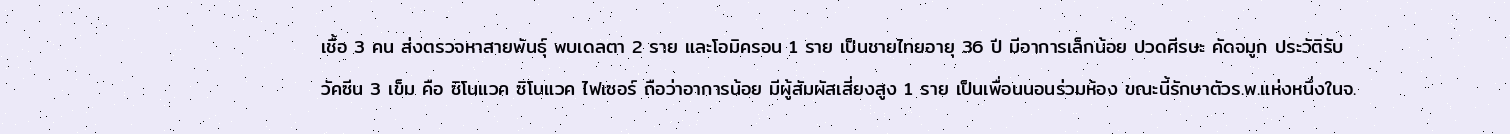เชื้อ 3 คน ส่งตรวจหาสายพันธุ์ พบเดลตา 2 ราย และโอมิครอน 1 ราย เป็นชายไทยอายุ 36 ปี มีอาการเล็กน้อย ปวดศีรษะ คัดจมูก ประวัติรับวัคซีน 3 เข็ม คือ ซิโนแวค ซิโนแวค ไฟเซอร์ ถือว่าอาการน้อย มีผู้สัมผัสเสี่ยงสูง 1 ราย เป็นเพื่อนนอนร่วมห้อง ขณะนี้รักษาตัวร.พ.แห่งหนึ่งในจ.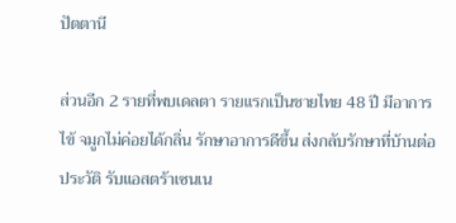ปัตตานี

ส่วนอีก 2 รายที่พบเดลตา รายแรกเป็นชายไทย 48 ปี มีอาการไข้ จมูกไม่ค่อยได้กลิ่น รักษาอาการดีขึ้น ส่งกลับรักษาที่บ้านต่อ ประวัติ รับแอสตร้าเซนเน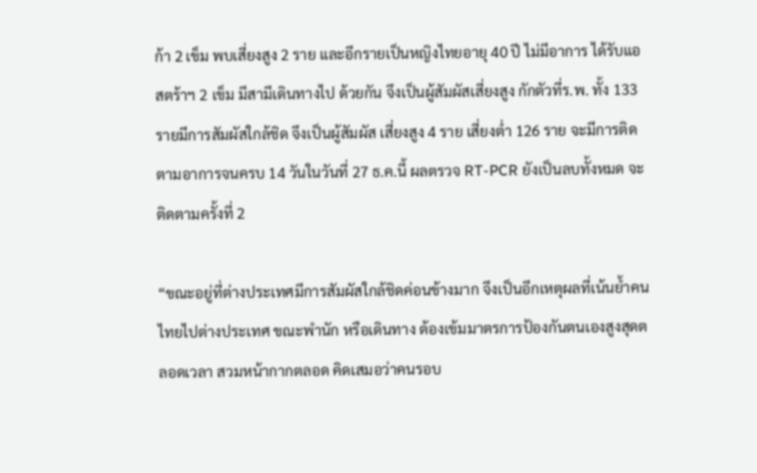ก้า 2 เข็ม พบเสี่ยงสูง 2 ราย และอีกรายเป็นหญิงไทยอายุ 40 ปี ไม่มีอาการ ได้รับแอสตร้าฯ 2 เข็ม มีสามีเดินทางไป ด้วยกัน จึงเป็นผู้สัมผัสเสี่ยงสูง กักตัวที่ร.พ. ทั้ง 133 รายมีการสัมผัสใกล้ชิด จึงเป็นผู้สัมผัส เสี่ยงสูง 4 ราย เสี่ยงต่ำ 126 ราย จะมีการติดตามอาการจนครบ 14 วันในวันที่ 27 ธ.ค.นี้ ผลตรวจ RT-PCR ยังเป็นลบทั้งหมด จะติดตามครั้งที่ 2

“ขณะอยู่ที่ต่างประเทศมีการสัมผัสใกล้ชิดค่อนข้างมาก จึงเป็นอีกเหตุผลที่เน้นย้ำคนไทยไปต่างประเทศ ขณะพำนัก หรือเดินทาง ต้องเข้มมาตรการป้องกันตนเองสูงสุดตลอดเวลา สวมหน้ากากตลอด คิดเสมอว่าคนรอบ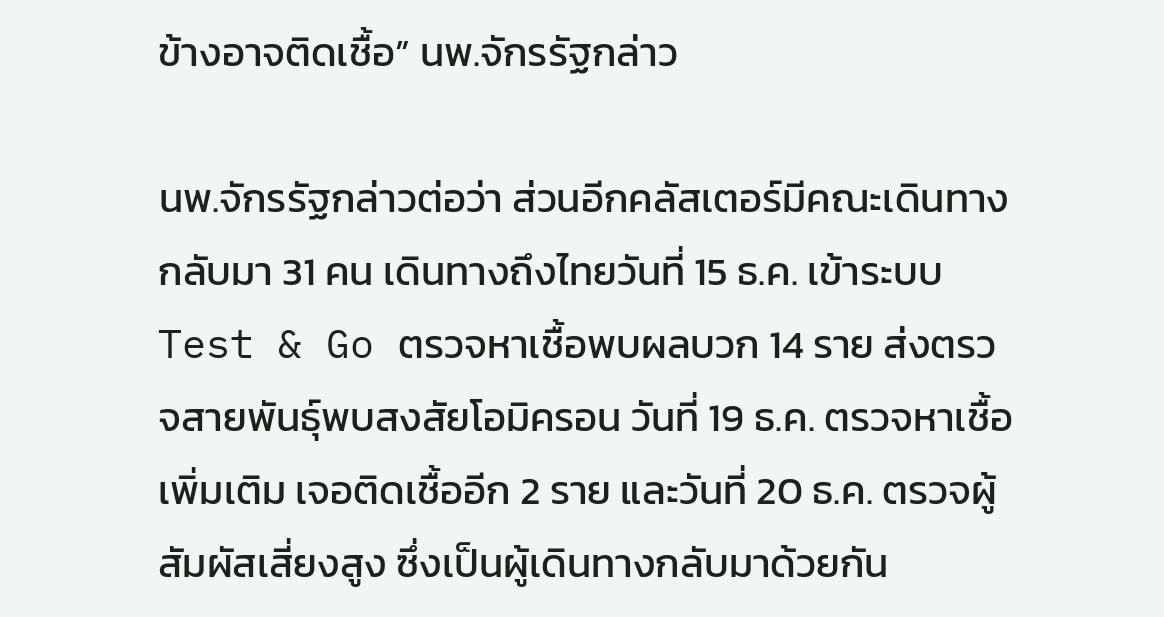ข้างอาจติดเชื้อ” นพ.จักรรัฐกล่าว

นพ.จักรรัฐกล่าวต่อว่า ส่วนอีกคลัสเตอร์มีคณะเดินทางกลับมา 31 คน เดินทางถึงไทยวันที่ 15 ธ.ค. เข้าระบบ Test & Go ตรวจหาเชื้อพบผลบวก 14 ราย ส่งตรวจสายพันธุ์พบสงสัยโอมิครอน วันที่ 19 ธ.ค. ตรวจหาเชื้อเพิ่มเติม เจอติดเชื้ออีก 2 ราย และวันที่ 20 ธ.ค. ตรวจผู้สัมผัสเสี่ยงสูง ซึ่งเป็นผู้เดินทางกลับมาด้วยกัน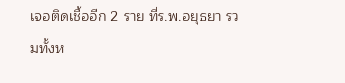เจอติดเชื้ออีก 2 ราย ที่ร.พ.อยุธยา รวมทั้งห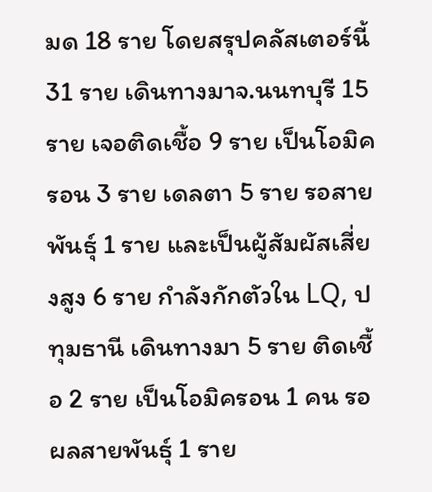มด 18 ราย โดยสรุปคลัสเตอร์นี้ 31 ราย เดินทางมาจ.นนทบุรี 15 ราย เจอติดเชื้อ 9 ราย เป็นโอมิครอน 3 ราย เดลตา 5 ราย รอสายพันธุ์ 1 ราย และเป็นผู้สัมผัสเสี่ยงสูง 6 ราย กำลังกักตัวใน LQ, ปทุมธานี เดินทางมา 5 ราย ติดเชื้อ 2 ราย เป็นโอมิครอน 1 คน รอผลสายพันธุ์ 1 ราย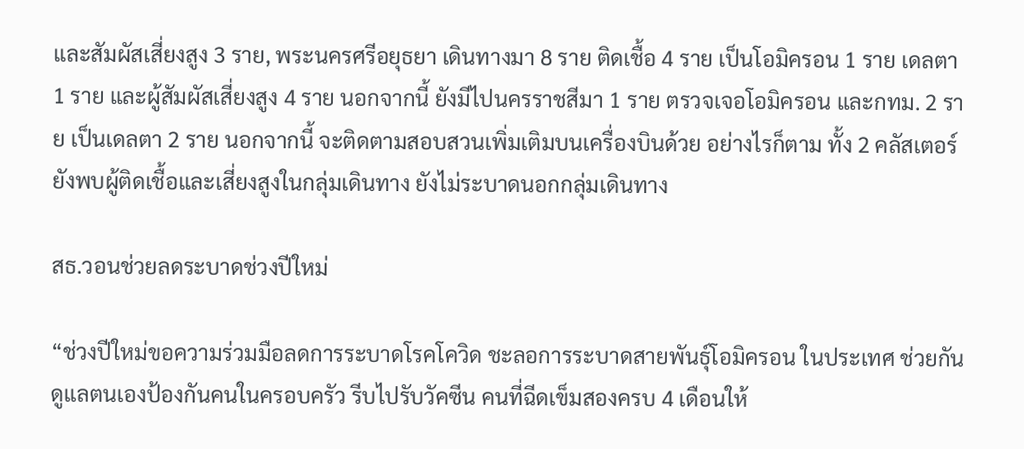และสัมผัสเสี่ยงสูง 3 ราย, พระนครศรีอยุธยา เดินทางมา 8 ราย ติดเชื้อ 4 ราย เป็นโอมิครอน 1 ราย เดลตา 1 ราย และผู้สัมผัสเสี่ยงสูง 4 ราย นอกจากนี้ ยังมีไปนครราชสีมา 1 ราย ตรวจเจอโอมิครอน และกทม. 2 ราย เป็นเดลตา 2 ราย นอกจากนี้ จะติดตามสอบสวนเพิ่มเติมบนเครื่องบินด้วย อย่างไรก็ตาม ทั้ง 2 คลัสเตอร์ยังพบผู้ติดเชื้อและเสี่ยงสูงในกลุ่มเดินทาง ยังไม่ระบาดนอกกลุ่มเดินทาง

สธ.วอนช่วยลดระบาดช่วงปีใหม่

“ช่วงปีใหม่ขอความร่วมมือลดการระบาดโรคโควิด ชะลอการระบาดสายพันธุ์โอมิครอน ในประเทศ ช่วยกันดูแลตนเองป้องกันคนในครอบครัว รีบไปรับวัคซีน คนที่ฉีดเข็มสองครบ 4 เดือนให้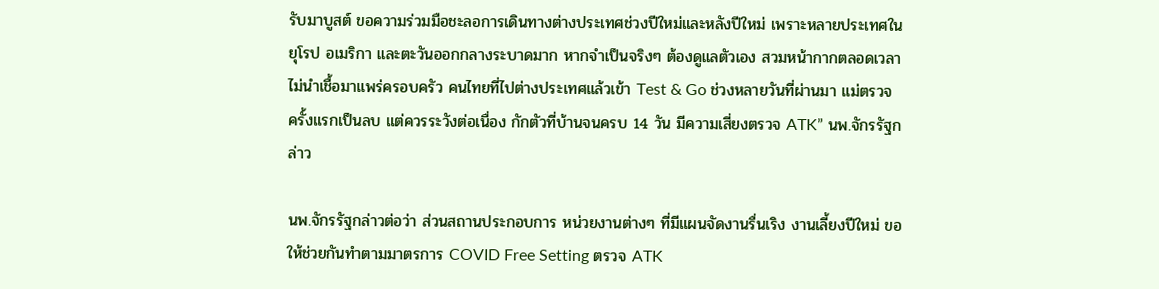รับมาบูสต์ ขอความร่วมมือชะลอการเดินทางต่างประเทศช่วงปีใหม่และหลังปีใหม่ เพราะหลายประเทศในยุโรป อเมริกา และตะวันออกกลางระบาดมาก หากจำเป็นจริงๆ ต้องดูแลตัวเอง สวมหน้ากากตลอดเวลา ไม่นำเชื้อมาแพร่ครอบครัว คนไทยที่ไปต่างประเทศแล้วเข้า Test & Go ช่วงหลายวันที่ผ่านมา แม่ตรวจครั้งแรกเป็นลบ แต่ควรระวังต่อเนื่อง กักตัวที่บ้านจนครบ 14 วัน มีความเสี่ยงตรวจ ATK” นพ.จักรรัฐกล่าว

นพ.จักรรัฐกล่าวต่อว่า ส่วนสถานประกอบการ หน่วยงานต่างๆ ที่มีแผนจัดงานรื่นเริง งานเลี้ยงปีใหม่ ขอให้ช่วยกันทำตามมาตรการ COVID Free Setting ตรวจ ATK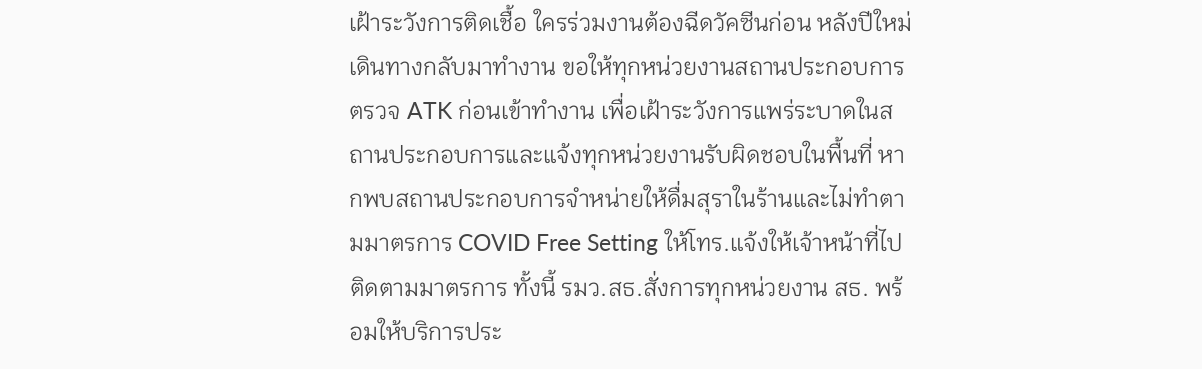เฝ้าระวังการติดเชื้อ ใครร่วมงานต้องฉีดวัคซีนก่อน หลังปีใหม่เดินทางกลับมาทำงาน ขอให้ทุกหน่วยงานสถานประกอบการตรวจ ATK ก่อนเข้าทำงาน เพื่อเฝ้าระวังการแพร่ระบาดในสถานประกอบการและแจ้งทุกหน่วยงานรับผิดชอบในพื้นที่ หากพบสถานประกอบการจำหน่ายให้ดื่มสุราในร้านและไม่ทำตามมาตรการ COVID Free Setting ให้โทร.แจ้งให้เจ้าหน้าที่ไปติดตามมาตรการ ทั้งนี้ รมว.สธ.สั่งการทุกหน่วยงาน สธ. พร้อมให้บริการประ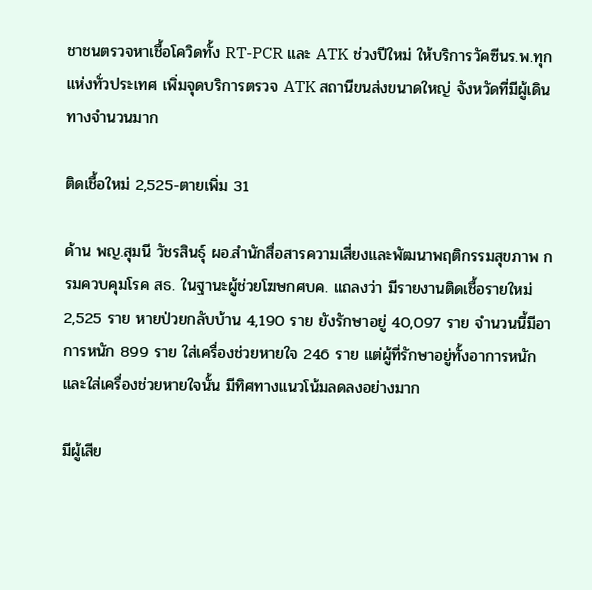ชาชนตรวจหาเชื้อโควิดทั้ง RT-PCR และ ATK ช่วงปีใหม่ ให้บริการวัคซีนร.พ.ทุกแห่งทั่วประเทศ เพิ่มจุดบริการตรวจ ATK สถานีขนส่งขนาดใหญ่ จังหวัดที่มีผู้เดินทางจำนวนมาก

ติดเชื้อใหม่ 2,525-ตายเพิ่ม 31

ด้าน พญ.สุมนี วัชรสินธุ์ ผอ.สำนักสื่อสารความเสี่ยงและพัฒนาพฤติกรรมสุขภาพ กรมควบคุมโรค สธ. ในฐานะผู้ช่วยโฆษกศบค. แถลงว่า มีรายงานติดเชื้อรายใหม่ 2,525 ราย หายป่วยกลับบ้าน 4,190 ราย ยังรักษาอยู่ 40,097 ราย จำนวนนี้มีอาการหนัก 899 ราย ใส่เครื่องช่วยหายใจ 246 ราย แต่ผู้ที่รักษาอยู่ทั้งอาการหนักและใส่เครื่องช่วยหายใจนั้น มีทิศทางแนวโน้มลดลงอย่างมาก

มีผู้เสีย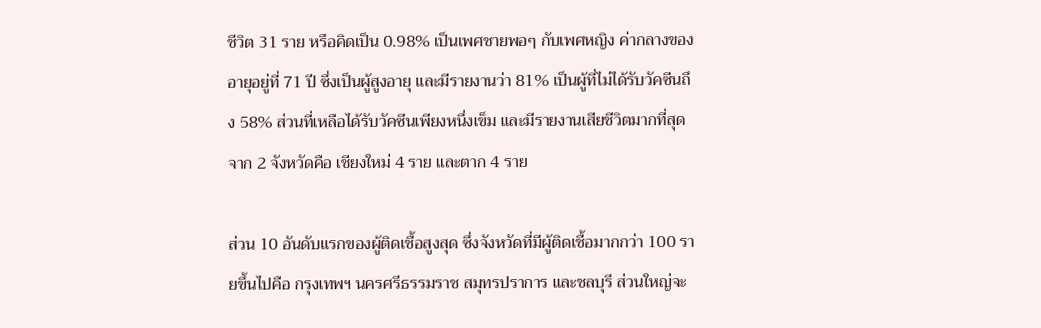ชีวิต 31 ราย หรือคิดเป็น 0.98% เป็นเพศชายพอๆ กับเพศหญิง ค่ากลางของอายุอยู่ที่ 71 ปี ซึ่งเป็นผู้สูงอายุ และมีรายงานว่า 81% เป็นผู้ที่ไม่ได้รับวัคซีนถึง 58% ส่วนที่เหลือได้รับวัคซีนเพียงหนึ่งเข็ม และมีรายงานเสียชีวิตมากที่สุดจาก 2 จังหวัดคือ เชียงใหม่ 4 ราย และตาก 4 ราย

ส่วน 10 อันดับแรกของผู้ติดเชื้อสูงสุด ซึ่งจังหวัดที่มีผู้ติดเชื้อมากกว่า 100 รายขึ้นไปคือ กรุงเทพฯ นครศรีธรรมราช สมุทรปราการ และชลบุรี ส่วนใหญ่จะ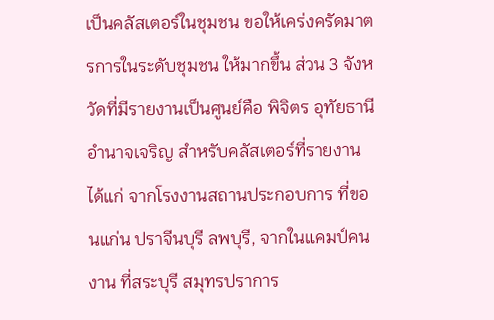เป็นคลัสเตอร์ในชุมชน ขอให้เคร่งครัดมาตรการในระดับชุมชน ให้มากขึ้น ส่วน 3 จังหวัดที่มีรายงานเป็นศูนย์คือ พิจิตร อุทัยธานี อำนาจเจริญ สำหรับคลัสเตอร์ที่รายงาน ได้แก่ จากโรงงานสถานประกอบการ ที่ขอนแก่น ปราจีนบุรี ลพบุรี, จากในแคมป์คนงาน ที่สระบุรี สมุทรปราการ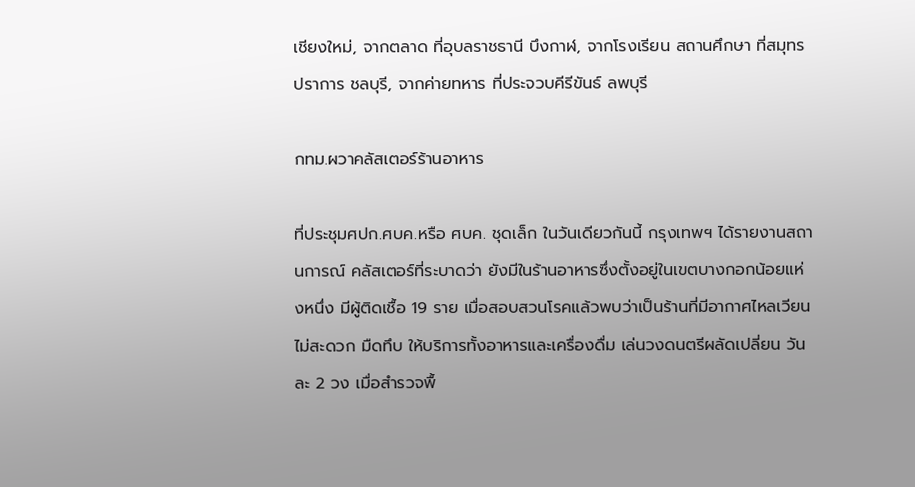เชียงใหม่, จากตลาด ที่อุบลราชธานี บึงกาฬ, จากโรงเรียน สถานศึกษา ที่สมุทรปราการ ชลบุรี, จากค่ายทหาร ที่ประจวบคีรีขันธ์ ลพบุรี

กทม.ผวาคลัสเตอร์ร้านอาหาร

ที่ประชุมศปก.ศบค.หรือ ศบค. ชุดเล็ก ในวันเดียวกันนี้ กรุงเทพฯ ได้รายงานสถานการณ์ คลัสเตอร์ที่ระบาดว่า ยังมีในร้านอาหารซึ่งตั้งอยู่ในเขตบางกอกน้อยแห่งหนึ่ง มีผู้ติดเชื้อ 19 ราย เมื่อสอบสวนโรคแล้วพบว่าเป็นร้านที่มีอากาศไหลเวียนไม่สะดวก มืดทึบ ให้บริการทั้งอาหารและเครื่องดื่ม เล่นวงดนตรีผลัดเปลี่ยน วันละ 2 วง เมื่อสำรวจพื้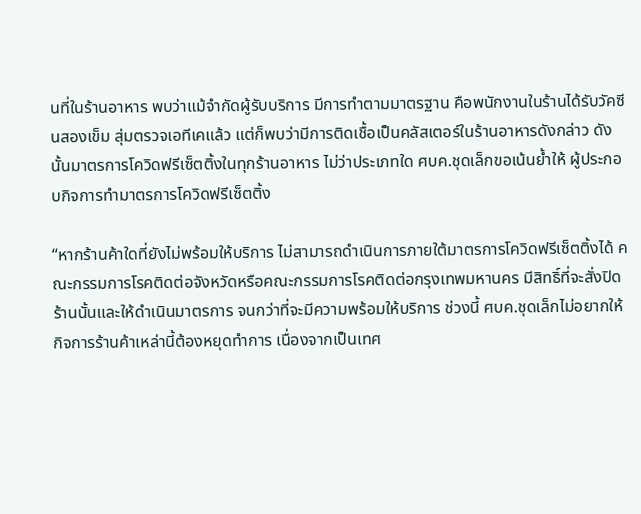นที่ในร้านอาหาร พบว่าแม้จำกัดผู้รับบริการ มีการทำตามมาตรฐาน คือพนักงานในร้านได้รับวัคซีนสองเข็ม สุ่มตรวจเอทีเคแล้ว แต่ก็พบว่ามีการติดเชื้อเป็นคลัสเตอร์ในร้านอาหารดังกล่าว ดังนั้นมาตรการโควิดฟรีเซ็ตติ้งในทุกร้านอาหาร ไม่ว่าประเภทใด ศบค.ชุดเล็กขอเน้นย้ำให้ ผู้ประกอบกิจการทำมาตรการโควิดฟรีเซ็ตติ้ง

“หากร้านค้าใดที่ยังไม่พร้อมให้บริการ ไม่สามารถดำเนินการภายใต้มาตรการโควิดฟรีเซ็ตติ้งได้ คณะกรรมการโรคติดต่อจังหวัดหรือคณะกรรมการโรคติดต่อกรุงเทพมหานคร มีสิทธิ์ที่จะสั่งปิดร้านนั้นและให้ดำเนินมาตรการ จนกว่าที่จะมีความพร้อมให้บริการ ช่วงนี้ ศบค.ชุดเล็กไม่อยากให้กิจการร้านค้าเหล่านี้ต้องหยุดทำการ เนื่องจากเป็นเทศ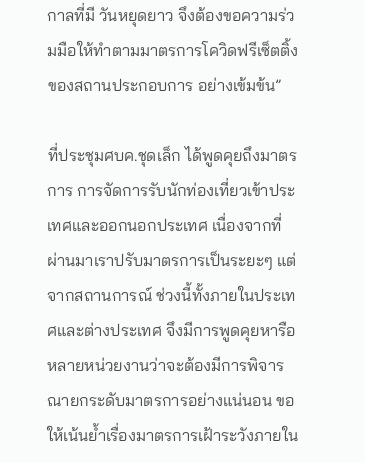กาลที่มี วันหยุดยาว จึงต้องขอความร่วมมือให้ทำตามมาตรการโควิดฟรีเซ็ตติ้งของสถานประกอบการ อย่างเข้มข้น”

ที่ประชุมศบค.ชุดเล็ก ได้พูดคุยถึงมาตรการ การจัดการรับนักท่องเที่ยวเข้าประเทศและออกนอกประเทศ เนื่องจากที่ผ่านมาเราปรับมาตรการเป็นระยะๆ แต่จากสถานการณ์ ช่วงนี้ทั้งภายในประเทศและต่างประเทศ จึงมีการพูดคุยหารือหลายหน่วยงานว่าจะต้องมีการพิจารณายกระดับมาตรการอย่างแน่นอน ขอให้เน้นย้ำเรื่องมาตรการเฝ้าระวังภายใน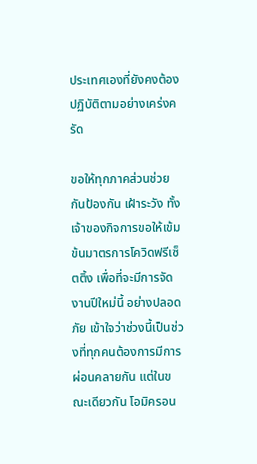ประเทศเองที่ยังคงต้องปฏิบัติตามอย่างเคร่งครัด

ขอให้ทุกภาคส่วนช่วยกันป้องกัน เฝ้าระวัง ทั้งเจ้าของกิจการขอให้เข้มข้นมาตรการโควิดฟรีเซ็ตติ้ง เพื่อที่จะมีการจัดงานปีใหม่นี้ อย่างปลอดภัย เข้าใจว่าช่วงนี้เป็นช่วงที่ทุกคนต้องการมีการผ่อนคลายกัน แต่ในขณะเดียวกัน โอมิครอน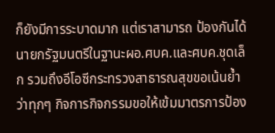ก็ยังมีการระบาดมาก แต่เราสามารถ ป้องกันได้ นายกรัฐมนตรีในฐานะผอ.ศบค.และศบค.ชุดเล็ก รวมถึงอีโอซีกระทรวงสาธารณสุขขอเน้นย้ำว่าทุกๆ กิจการกิจกรรมขอให้เข้มมาตรการป้อง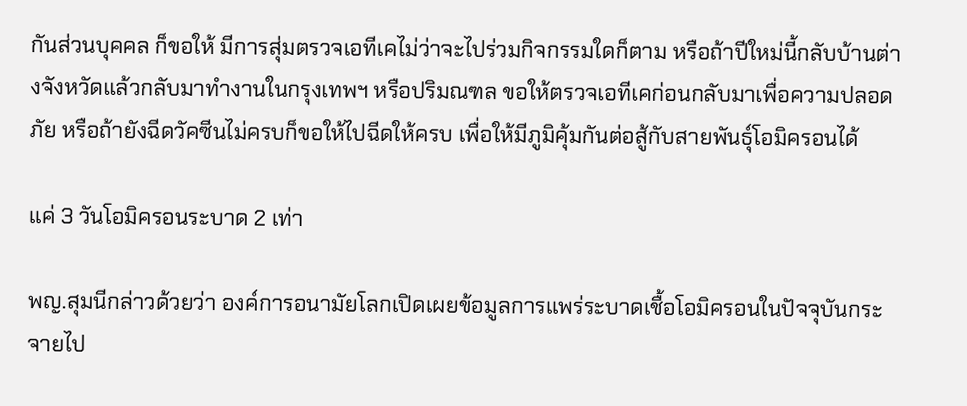กันส่วนบุคคล ก็ขอให้ มีการสุ่มตรวจเอทีเคไม่ว่าจะไปร่วมกิจกรรมใดก็ตาม หรือถ้าปีใหม่นี้กลับบ้านต่างจังหวัดแล้วกลับมาทำงานในกรุงเทพฯ หรือปริมณฑล ขอให้ตรวจเอทีเคก่อนกลับมาเพื่อความปลอดภัย หรือถ้ายังฉีดวัคซีนไม่ครบก็ขอให้ไปฉีดให้ครบ เพื่อให้มีภูมิคุ้มกันต่อสู้กับสายพันธุ์โอมิครอนได้

แค่ 3 วันโอมิครอนระบาด 2 เท่า

พญ.สุมนีกล่าวด้วยว่า องค์การอนามัยโลกเปิดเผยข้อมูลการแพร่ระบาดเชื้อโอมิครอนในปัจจุบันกระจายไป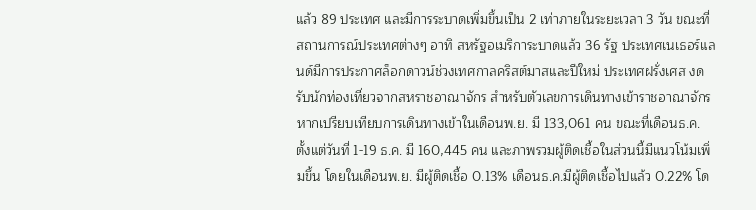แล้ว 89 ประเทศ และมีการระบาดเพิ่มขึ้นเป็น 2 เท่าภายในระยะเวลา 3 วัน ขณะที่สถานการณ์ประเทศต่างๆ อาทิ สหรัฐอเมริการะบาดแล้ว 36 รัฐ ประเทศเนเธอร์แลนด์มีการประกาศล็อกดาวน์ช่วงเทศกาลคริสต์มาสและปีใหม่ ประเทศฝรั่งเศส งดรับนักท่องเที่ยวจากสหราชอาณาจักร สำหรับตัวเลขการเดินทางเข้าราชอาณาจักร หากเปรียบเทียบการเดินทางเข้าในเดือนพ.ย. มี 133,061 คน ขณะที่เดือนธ.ค. ตั้งแต่วันที่ 1-19 ธ.ค. มี 160,445 คน และภาพรวมผู้ติดเชื้อในส่วนนี้มีแนวโน้มเพิ่มขึ้น โดยในเดือนพ.ย. มีผู้ติดเชื้อ 0.13% เดือนธ.ค.มีผู้ติดเชื้อไปแล้ว 0.22% โด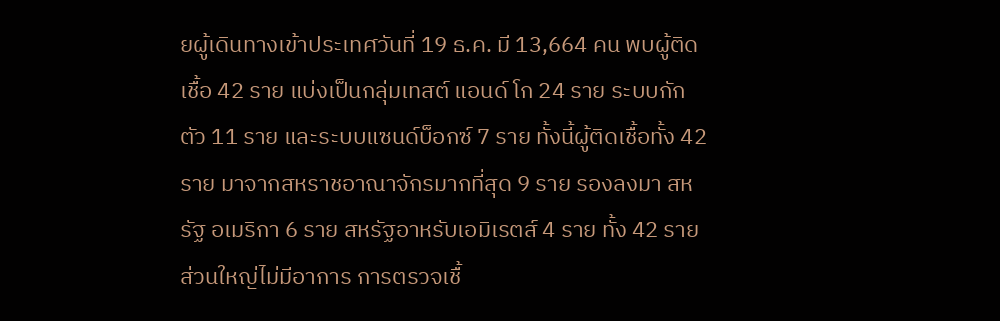ยผู้เดินทางเข้าประเทศวันที่ 19 ธ.ค. มี 13,664 คน พบผู้ติดเชื้อ 42 ราย แบ่งเป็นกลุ่มเทสต์ แอนด์ โก 24 ราย ระบบกักตัว 11 ราย และระบบแซนด์บ็อกซ์ 7 ราย ทั้งนี้ผู้ติดเชื้อทั้ง 42 ราย มาจากสหราชอาณาจักรมากที่สุด 9 ราย รองลงมา สหรัฐ อเมริกา 6 ราย สหรัฐอาหรับเอมิเรตส์ 4 ราย ทั้ง 42 ราย ส่วนใหญ่ไม่มีอาการ การตรวจเชื้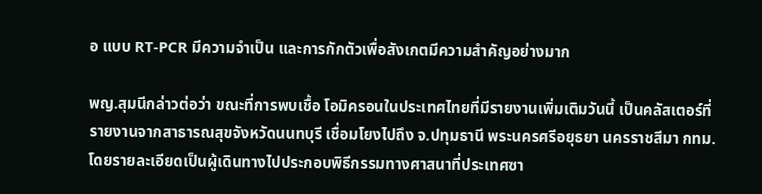อ แบบ RT-PCR มีความจำเป็น และการกักตัวเพื่อสังเกตมีความสำคัญอย่างมาก

พญ.สุมนีกล่าวต่อว่า ขณะที่การพบเชื้อ โอมิครอนในประเทศไทยที่มีรายงานเพิ่มเติมวันนี้ เป็นคลัสเตอร์ที่รายงานจากสาธารณสุขจังหวัดนนทบุรี เชื่อมโยงไปถึง จ.ปทุมธานี พระนครศรีอยุธยา นครราชสีมา กทม. โดยรายละเอียดเป็นผู้เดินทางไปประกอบพิธีกรรมทางศาสนาที่ประเทศซา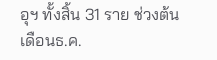อุฯ ทั้งสิ้น 31 ราย ช่วงต้นเดือนธ.ค.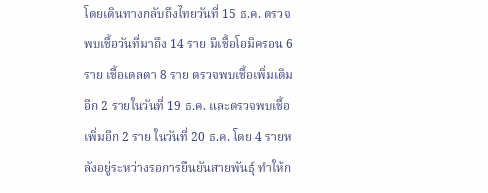โดยเดินทางกลับถึงไทยวันที่ 15 ธ.ค. ตรวจพบเชื้อวันที่มาถึง 14 ราย มีเชื้อโอมิครอน 6 ราย เชื้อเดลตา 8 ราย ตรวจพบเชื้อเพิ่มเติมอีก 2 รายในวันที่ 19 ธ.ค. และตรวจพบเชื้อเพิ่มอีก 2 ราย ในวันที่ 20 ธ.ค. โดย 4 รายหลังอยู่ระหว่างรอการยืนยันสายพันธุ์ ทำให้ก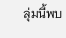ลุ่มนี้พบ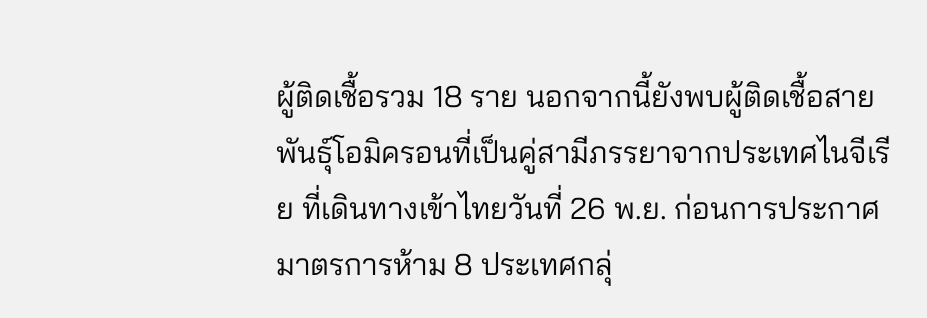ผู้ติดเชื้อรวม 18 ราย นอกจากนี้ยังพบผู้ติดเชื้อสายพันธุ์โอมิครอนที่เป็นคู่สามีภรรยาจากประเทศไนจีเรีย ที่เดินทางเข้าไทยวันที่ 26 พ.ย. ก่อนการประกาศมาตรการห้าม 8 ประเทศกลุ่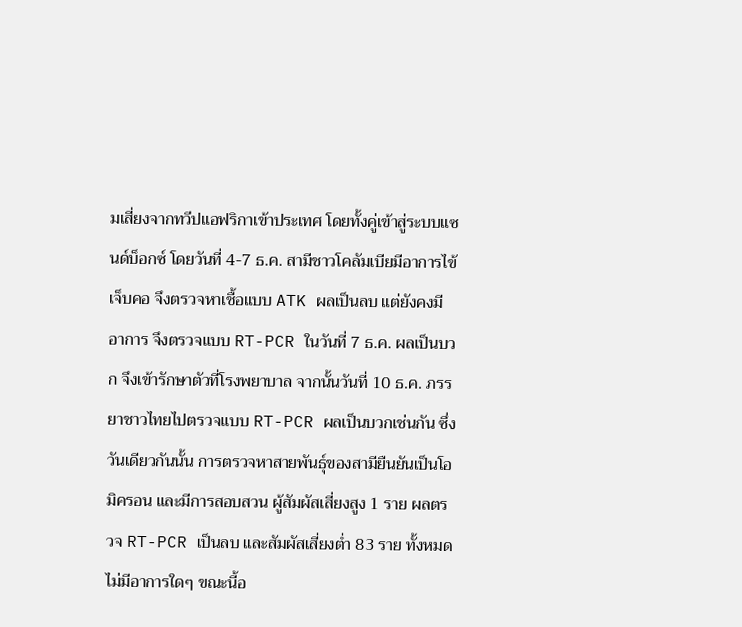มเสี่ยงจากทวีปแอฟริกาเข้าประเทศ โดยทั้งคู่เข้าสู่ระบบแซนด์บ็อกซ์ โดยวันที่ 4-7 ธ.ค. สามีชาวโคลัมเบียมีอาการไข้ เจ็บคอ จึงตรวจหาเชื้อแบบ ATK ผลเป็นลบ แต่ยังคงมีอาการ จึงตรวจแบบ RT-PCR ในวันที่ 7 ธ.ค. ผลเป็นบวก จึงเข้ารักษาตัวที่โรงพยาบาล จากนั้นวันที่ 10 ธ.ค. ภรรยาชาวไทยไปตรวจแบบ RT-PCR ผลเป็นบวกเช่นกัน ซึ่งวันเดียวกันนั้น การตรวจหาสายพันธุ์ของสามียืนยันเป็นโอมิครอน และมีการสอบสวน ผู้สัมผัสเสี่ยงสูง 1 ราย ผลตรวจ RT-PCR เป็นลบ และสัมผัสเสี่ยงต่ำ 83 ราย ทั้งหมดไม่มีอาการใดๆ ขณะนี้อ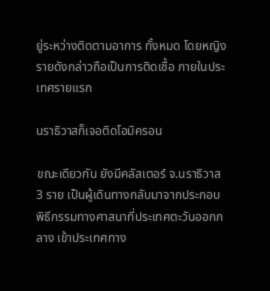ยู่ระหว่างติดตามอาการ ทั้งหมด โดยหญิงรายดังกล่าวถือเป็นการติดเชื้อ ภายในประเทศรายแรก

นราธิวาสก็เจอติดโอมิครอน

ขณะเดียวกัน ยังมีคลัสเตอร์ จ.นราธิวาส 3 ราย เป็นผู้เดินทางกลับมาจากประกอบพิธีกรรมทางศาสนาที่ประเทศตะวันออกกลาง เข้าประเทศทาง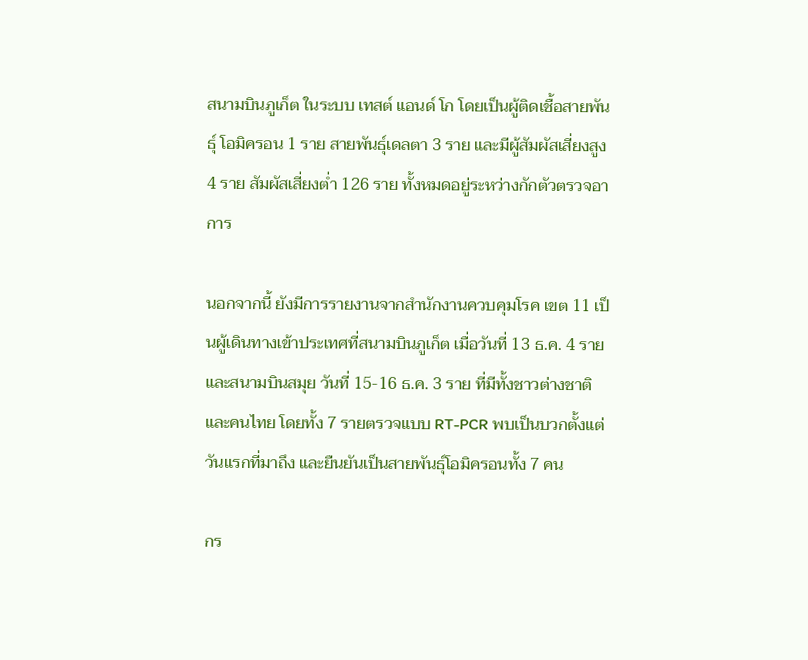สนามบินภูเก็ต ในระบบ เทสต์ แอนด์ โก โดยเป็นผู้ติดเชื้อสายพันธุ์ โอมิครอน 1 ราย สายพันธุ์เดลตา 3 ราย และมีผู้สัมผัสเสี่ยงสูง 4 ราย สัมผัสเสี่ยงต่ำ 126 ราย ทั้งหมดอยู่ระหว่างกักตัวตรวจอาการ

นอกจากนี้ ยังมีการรายงานจากสำนักงานควบคุมโรค เขต 11 เป็นผู้เดินทางเข้าประเทศที่สนามบินภูเก็ต เมื่อวันที่ 13 ธ.ค. 4 ราย และสนามบินสมุย วันที่ 15-16 ธ.ค. 3 ราย ที่มีทั้งชาวต่างชาติ และคนไทย โดยทั้ง 7 รายตรวจแบบ RT-PCR พบเป็นบวกตั้งแต่วันแรกที่มาถึง และยืนยันเป็นสายพันธุ์โอมิครอนทั้ง 7 คน

กร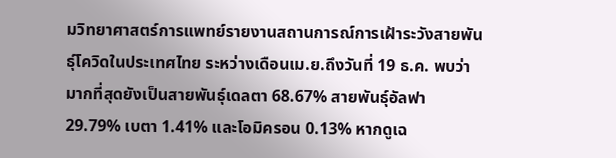มวิทยาศาสตร์การแพทย์รายงานสถานการณ์การเฝ้าระวังสายพันธุ์โควิดในประเทศไทย ระหว่างเดือนเม.ย.ถึงวันที่ 19 ธ.ค. พบว่ามากที่สุดยังเป็นสายพันธุ์เดลตา 68.67% สายพันธุ์อัลฟา 29.79% เบตา 1.41% และโอมิครอน 0.13% หากดูเฉ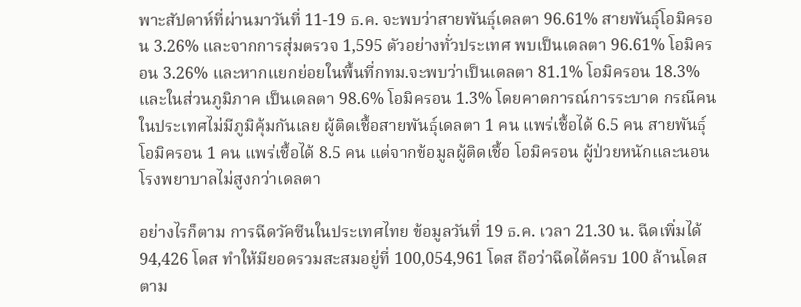พาะสัปดาห์ที่ผ่านมาวันที่ 11-19 ธ.ค. จะพบว่าสายพันธุ์เดลตา 96.61% สายพันธุ์โอมิครอน 3.26% และจากการสุ่มตรวจ 1,595 ตัวอย่างทั่วประเทศ พบเป็นเดลตา 96.61% โอมิครอน 3.26% และหากแยกย่อยในพื้นที่กทม.จะพบว่าเป็นเดลตา 81.1% โอมิครอน 18.3% และในส่วนภูมิภาค เป็นเดลตา 98.6% โอมิครอน 1.3% โดยคาดการณ์การระบาด กรณีคนในประเทศไม่มีภูมิคุ้มกันเลย ผู้ติดเชื้อสายพันธุ์เดลตา 1 คน แพร่เชื้อได้ 6.5 คน สายพันธุ์โอมิครอน 1 คน แพร่เชื้อได้ 8.5 คน แต่จากข้อมูลผู้ติดเชื้อ โอมิครอน ผู้ป่วยหนักและนอนโรงพยาบาลไม่สูงกว่าเดลตา

อย่างไรก็ตาม การฉีดวัคซีนในประเทศไทย ข้อมูลวันที่ 19 ธ.ค. เวลา 21.30 น. ฉีดเพิ่มได้ 94,426 โดส ทำให้มียอดรวมสะสมอยู่ที่ 100,054,961 โดส ถือว่าฉีดได้ครบ 100 ล้านโดส ตาม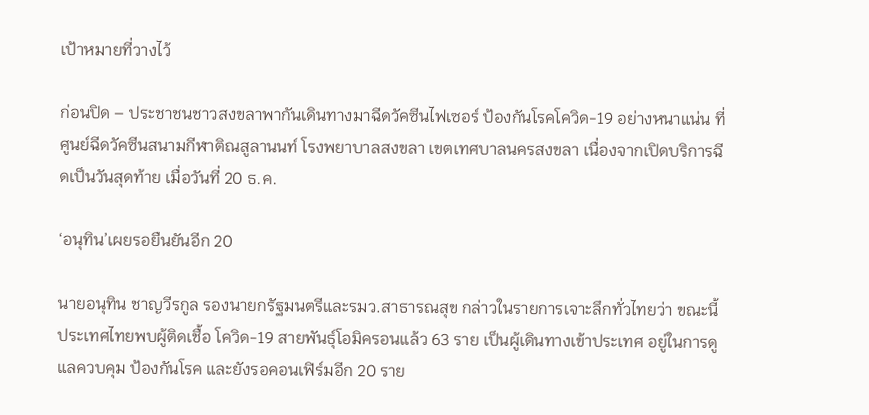เป้าหมายที่วางไว้

ก่อนปิด – ประชาชนชาวสงขลาพากันเดินทางมาฉีดวัคซีนไฟเซอร์ ป้องกันโรคโควิด-19 อย่างหนาแน่น ที่ศูนย์ฉีดวัคซีนสนามกีฬาติณสูลานนท์ โรงพยาบาลสงขลา เขตเทศบาลนครสงขลา เนื่องจากเปิดบริการฉีดเป็นวันสุดท้าย เมื่อวันที่ 20 ธ.ค.

‘อนุทิน’เผยรอยืนยันอีก 20

นายอนุทิน ชาญวีรกูล รองนายกรัฐมนตรีและรมว.สาธารณสุข กล่าวในรายการเจาะลึกทั่วไทยว่า ขณะนี้ประเทศไทยพบผู้ติดเชื้อ โควิด-19 สายพันธุ์โอมิครอนแล้ว 63 ราย เป็นผู้เดินทางเข้าประเทศ อยู่ในการดูแลควบคุม ป้องกันโรค และยังรอคอนเฟิร์มอีก 20 ราย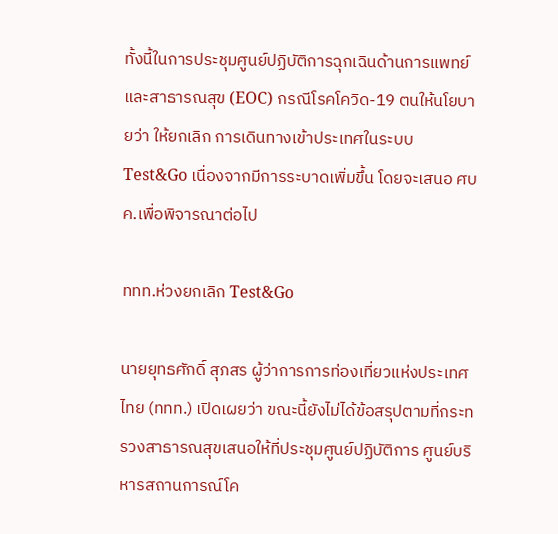ทั้งนี้ในการประชุมศูนย์ปฏิบัติการฉุกเฉินด้านการแพทย์และสาธารณสุข (EOC) กรณีโรคโควิด-19 ตนให้นโยบายว่า ให้ยกเลิก การเดินทางเข้าประเทศในระบบ Test&Go เนื่องจากมีการระบาดเพิ่มขึ้น โดยจะเสนอ ศบค.เพื่อพิจารณาต่อไป

ททท.ห่วงยกเลิก Test&Go

นายยุทธศักดิ์ สุภสร ผู้ว่าการการท่องเที่ยวแห่งประเทศไทย (ททท.) เปิดเผยว่า ขณะนี้ยังไม่ได้ข้อสรุปตามที่กระทรวงสาธารณสุขเสนอให้ที่ประชุมศูนย์ปฏิบัติการ ศูนย์บริหารสถานการณ์โค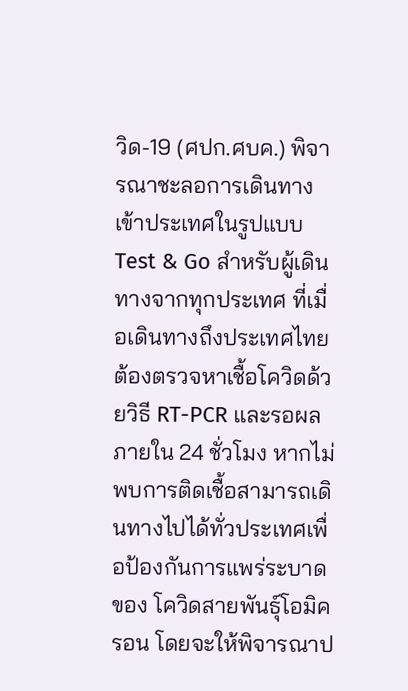วิด-19 (ศปก.ศบค.) พิจารณาชะลอการเดินทางเข้าประเทศในรูปแบบ Test & Go สำหรับผู้เดินทางจากทุกประเทศ ที่เมื่อเดินทางถึงประเทศไทยต้องตรวจหาเชื้อโควิดด้วยวิธี RT-PCR และรอผลภายใน 24 ชั่วโมง หากไม่พบการติดเชื้อสามารถเดินทางไปได้ทั่วประเทศเพื่อป้องกันการแพร่ระบาดของ โควิดสายพันธุ์โอมิครอน โดยจะให้พิจารณาป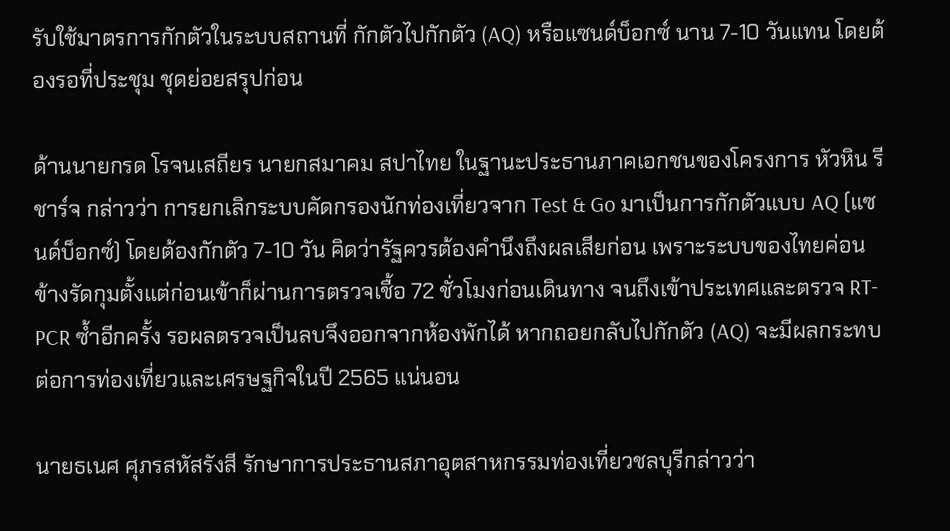รับใช้มาตรการกักตัวในระบบสถานที่ กักตัวไปกักตัว (AQ) หรือแซนด์บ็อกซ์ นาน 7-10 วันแทน โดยต้องรอที่ประชุม ชุดย่อยสรุปก่อน

ด้านนายกรด โรจนเสถียร นายกสมาคม สปาไทย ในฐานะประธานภาคเอกชนของโครงการ หัวหิน รีชาร์จ กล่าวว่า การยกเลิกระบบคัดกรองนักท่องเที่ยวจาก Test & Go มาเป็นการกักตัวแบบ AQ (แซนด์บ็อกซ์) โดยต้องกักตัว 7-10 วัน คิดว่ารัฐควรต้องคำนึงถึงผลเสียก่อน เพราะระบบของไทยค่อนข้างรัดกุมตั้งแต่ก่อนเข้าก็ผ่านการตรวจเชื้อ 72 ชั่วโมงก่อนเดินทาง จนถึงเข้าประเทศและตรวจ RT-PCR ซ้ำอีกครั้ง รอผลตรวจเป็นลบจึงออกจากห้องพักได้ หากถอยกลับไปกักตัว (AQ) จะมีผลกระทบต่อการท่องเที่ยวและเศรษฐกิจในปี 2565 แน่นอน

นายธเนศ ศุภรสหัสรังสี รักษาการประธานสภาอุตสาหกรรมท่องเที่ยวชลบุรีกล่าวว่า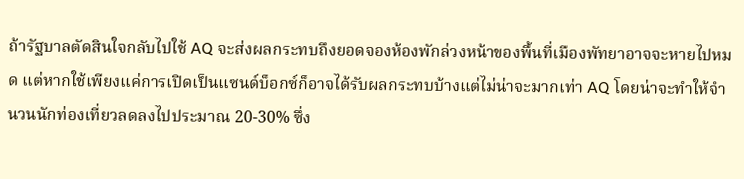ถ้ารัฐบาลตัดสินใจกลับไปใช้ AQ จะส่งผลกระทบถึงยอดจองห้องพักล่วงหน้าของพื้นที่เมืองพัทยาอาจจะหายไปหมด แต่หากใช้เพียงแค่การเปิดเป็นแซนด์บ็อกซ์ก็อาจได้รับผลกระทบบ้างแต่ไม่น่าจะมากเท่า AQ โดยน่าจะทำให้จำนวนนักท่องเที่ยวลดลงไปประมาณ 20-30% ซึ่ง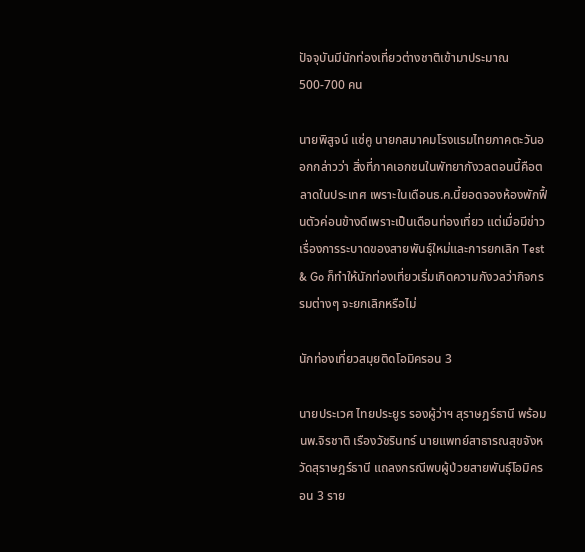ปัจจุบันมีนักท่องเที่ยวต่างชาติเข้ามาประมาณ 500-700 คน

นายพิสูจน์ แซ่คู นายกสมาคมโรงแรมไทยภาคตะวันออกกล่าวว่า สิ่งที่ภาคเอกชนในพัทยากังวลตอนนี้คือตลาดในประเทศ เพราะในเดือนธ.ค.นี้ยอดจองห้องพักฟื้นตัวค่อนข้างดีเพราะเป็นเดือนท่องเที่ยว แต่เมื่อมีข่าวเรื่องการระบาดของสายพันธุ์ใหม่และการยกเลิก Test & Go ก็ทำให้นักท่องเที่ยวเริ่มเกิดความกังวลว่ากิจกรรมต่างๆ จะยกเลิกหรือไม่

นักท่องเที่ยวสมุยติดโอมิครอน 3

นายประเวศ ไทยประยูร รองผู้ว่าฯ สุราษฎร์ธานี พร้อมนพ.จิรชาติ เรืองวัชรินทร์ นายแพทย์สาธารณสุขจังหวัดสุราษฎร์ธานี แถลงกรณีพบผู้ป่วยสายพันธุ์โอมิครอน 3 ราย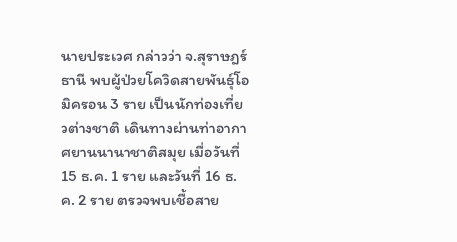นายประเวศ กล่าวว่า จ.สุราษฎร์ธานี พบผู้ป่วยโควิดสายพันธุ์โอมิครอน 3 ราย เป็นนักท่องเที่ยวต่างชาติ เดินทางผ่านท่าอากาศยานนานาชาติสมุย เมื่อวันที่ 15 ธ.ค. 1 ราย และวันที่ 16 ธ.ค. 2 ราย ตรวจพบเชื้อสาย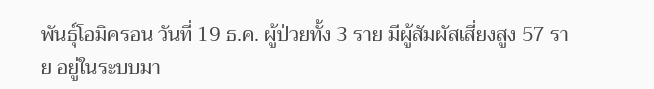พันธุ์โอมิครอน วันที่ 19 ธ.ค. ผู้ป่วยทั้ง 3 ราย มีผู้สัมผัสเสี่ยงสูง 57 ราย อยู่ในระบบมา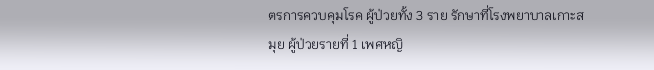ตรการควบคุมโรค ผู้ป่วยทั้ง 3 ราย รักษาที่โรงพยาบาลเกาะสมุย ผู้ป่วยรายที่ 1 เพศหญิ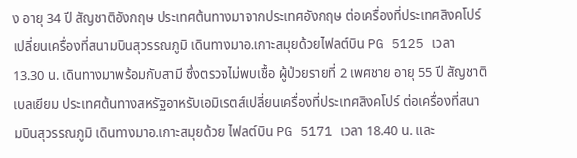ง อายุ 34 ปี สัญชาติอังกฤษ ประเทศต้นทางมาจากประเทศอังกฤษ ต่อเครื่องที่ประเทศสิงคโปร์ เปลี่ยนเครื่องที่สนามบินสุวรรณภูมิ เดินทางมาอ.เกาะสมุยด้วยไฟลต์บิน PG 5125 เวลา 13.30 น. เดินทางมาพร้อมกับสามี ซึ่งตรวจไม่พบเชื้อ ผู้ป่วยรายที่ 2 เพศชาย อายุ 55 ปี สัญชาติเบลเยียม ประเทศต้นทางสหรัฐอาหรับเอมิเรตส์เปลี่ยนเครื่องที่ประเทศสิงคโปร์ ต่อเครื่องที่สนามบินสุวรรณภูมิ เดินทางมาอ.เกาะสมุยด้วย ไฟลต์บิน PG 5171 เวลา 18.40 น. และ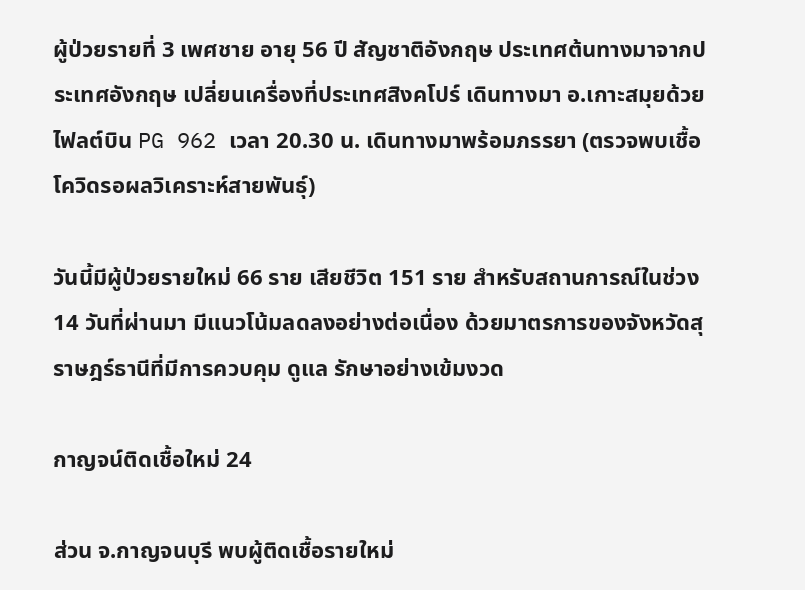ผู้ป่วยรายที่ 3 เพศชาย อายุ 56 ปี สัญชาติอังกฤษ ประเทศต้นทางมาจากประเทศอังกฤษ เปลี่ยนเครื่องที่ประเทศสิงคโปร์ เดินทางมา อ.เกาะสมุยด้วยไฟลต์บิน PG 962 เวลา 20.30 น. เดินทางมาพร้อมภรรยา (ตรวจพบเชื้อโควิดรอผลวิเคราะห์สายพันธุ์)

วันนี้มีผู้ป่วยรายใหม่ 66 ราย เสียชีวิต 151 ราย สำหรับสถานการณ์ในช่วง 14 วันที่ผ่านมา มีแนวโน้มลดลงอย่างต่อเนื่อง ด้วยมาตรการของจังหวัดสุราษฎร์ธานีที่มีการควบคุม ดูแล รักษาอย่างเข้มงวด

กาญจน์ติดเชื้อใหม่ 24

ส่วน จ.กาญจนบุรี พบผู้ติดเชื้อรายใหม่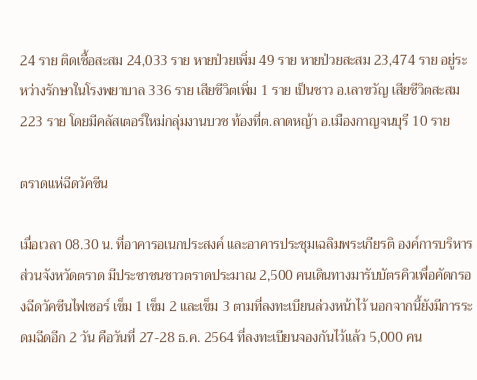24 ราย ติดเชื้อสะสม 24,033 ราย หายป่วยเพิ่ม 49 ราย หายป่วยสะสม 23,474 ราย อยู่ระหว่างรักษาในโรงพยาบาล 336 ราย เสียชีวิตเพิ่ม 1 ราย เป็นชาว อ.เลาขวัญ เสียชีวิตสะสม 223 ราย โดยมีคลัสเตอร์ใหม่กลุ่มงานบวช ท้องที่ต.ลาดหญ้า อ.เมืองกาญจนบุรี 10 ราย

ตราดแห่ฉีดวัคซีน

เมื่อเวลา 08.30 น. ที่อาคารอเนกประสงค์ และอาคารประชุมเฉลิมพระเกียรติ องค์การบริหารส่วนจังหวัดตราด มีประชาชนชาวตราดประมาณ 2,500 คนเดินทางมารับบัตรคิวเพื่อคัดกรองฉีดวัคซีนไฟเซอร์ เข็ม 1 เข็ม 2 และเข็ม 3 ตามที่ลงทะเบียนล่วงหน้าไว้ นอกจากนี้ยังมีการระดมฉีดอีก 2 วัน คือวันที่ 27-28 ธ.ค. 2564 ที่ลงทะเบียนจองกันไว้แล้ว 5,000 คน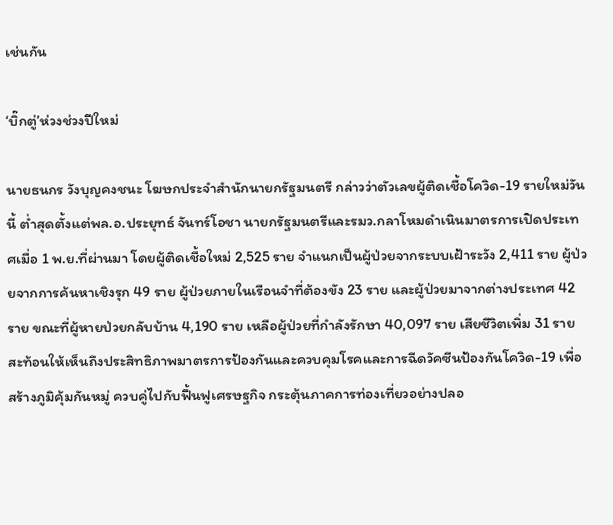เช่นกัน

‘บิ๊กตู่’ห่วงช่วงปีใหม่

นายธนกร วังบุญคงชนะ โฆษกประจำสำนักนายกรัฐมนตรี กล่าวว่าตัวเลขผู้ติดเชื้อโควิด-19 รายใหม่วันนี้ ต่ำสุดตั้งแต่พล.อ.ประยุทธ์ จันทร์โอชา นายกรัฐมนตรีและรมว.กลาโหมดำเนินมาตรการเปิดประเทศเมื่อ 1 พ.ย.ที่ผ่านมา โดยผู้ติดเชื้อใหม่ 2,525 ราย จำแนกเป็นผู้ป่วยจากระบบเฝ้าระวัง 2,411 ราย ผู้ป่วยจากการค้นหาเชิงรุก 49 ราย ผู้ป่วยภายในเรือนจำที่ต้องขัง 23 ราย และผู้ป่วยมาจากต่างประเทศ 42 ราย ขณะที่ผู้หายป่วยกลับบ้าน 4,190 ราย เหลือผู้ป่วยที่กำลังรักษา 40,097 ราย เสียชีวิตเพิ่ม 31 ราย สะท้อนให้เห็นถึงประสิทธิภาพมาตรการป้องกันและควบคุมโรคและการฉีดวัคซีนป้องกันโควิด-19 เพื่อสร้างภูมิคุ้มกันหมู่ ควบคู่ไปกับฟื้นฟูเศรษฐกิจ กระตุ้นภาคการท่องเที่ยวอย่างปลอ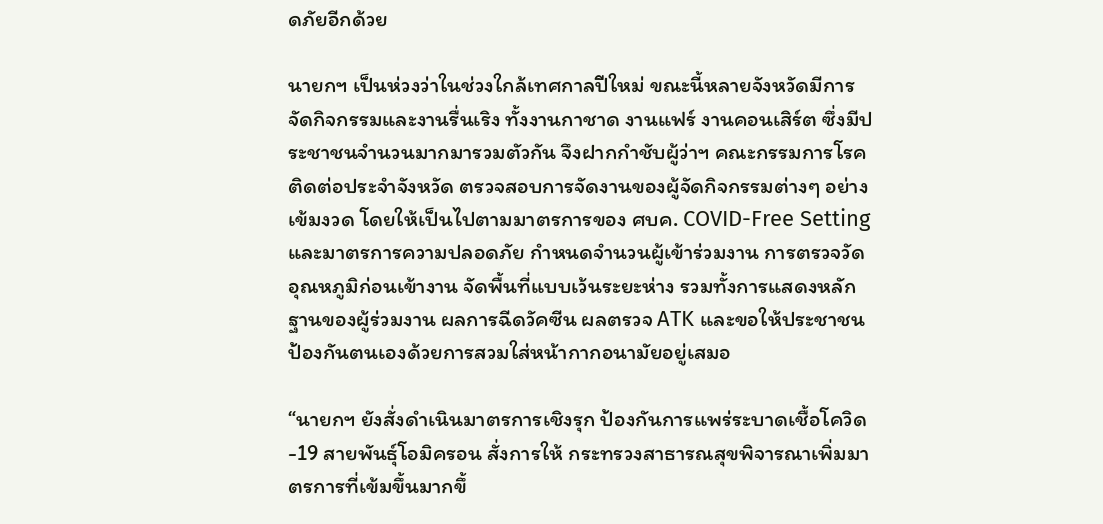ดภัยอีกด้วย

นายกฯ เป็นห่วงว่าในช่วงใกล้เทศกาลปีใหม่ ขณะนี้หลายจังหวัดมีการจัดกิจกรรมและงานรื่นเริง ทั้งงานกาชาด งานแฟร์ งานคอนเสิร์ต ซึ่งมีประชาชนจำนวนมากมารวมตัวกัน จึงฝากกำชับผู้ว่าฯ คณะกรรมการโรคติดต่อประจำจังหวัด ตรวจสอบการจัดงานของผู้จัดกิจกรรมต่างๆ อย่างเข้มงวด โดยให้เป็นไปตามมาตรการของ ศบค. COVID-Free Setting และมาตรการความปลอดภัย กำหนดจำนวนผู้เข้าร่วมงาน การตรวจวัดอุณหภูมิก่อนเข้างาน จัดพื้นที่แบบเว้นระยะห่าง รวมทั้งการแสดงหลักฐานของผู้ร่วมงาน ผลการฉีดวัคซีน ผลตรวจ ATK และขอให้ประชาชนป้องกันตนเองด้วยการสวมใส่หน้ากากอนามัยอยู่เสมอ

“นายกฯ ยังสั่งดำเนินมาตรการเชิงรุก ป้องกันการแพร่ระบาดเชื้อโควิด-19 สายพันธุ์โอมิครอน สั่งการให้ กระทรวงสาธารณสุขพิจารณาเพิ่มมาตรการที่เข้มขึ้นมากขึ้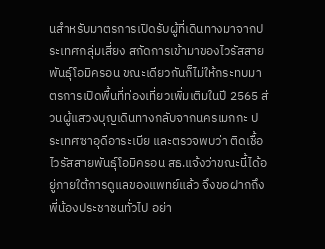นสำหรับมาตรการเปิดรับผู้ที่เดินทางมาจากประเทศกลุ่มเสี่ยง สกัดการเข้ามาของไวรัสสายพันธุ์โอมิครอน ขณะเดียวกันก็ไม่ให้กระทบมาตรการเปิดพื้นที่ท่องเที่ยวเพิ่มเติมในปี 2565 ส่วนผู้แสวงบุญเดินทางกลับจากนครเมกกะ ประเทศซาอุดีอาระเบีย และตรวจพบว่า ติดเชื้อไวรัสสายพันธุ์โอมิครอน สธ.แจ้งว่าขณะนี้ได้อยู่ภายใต้การดูแลของแพทย์แล้ว จึงขอฝากถึงพี่น้องประชาชนทั่วไป อย่า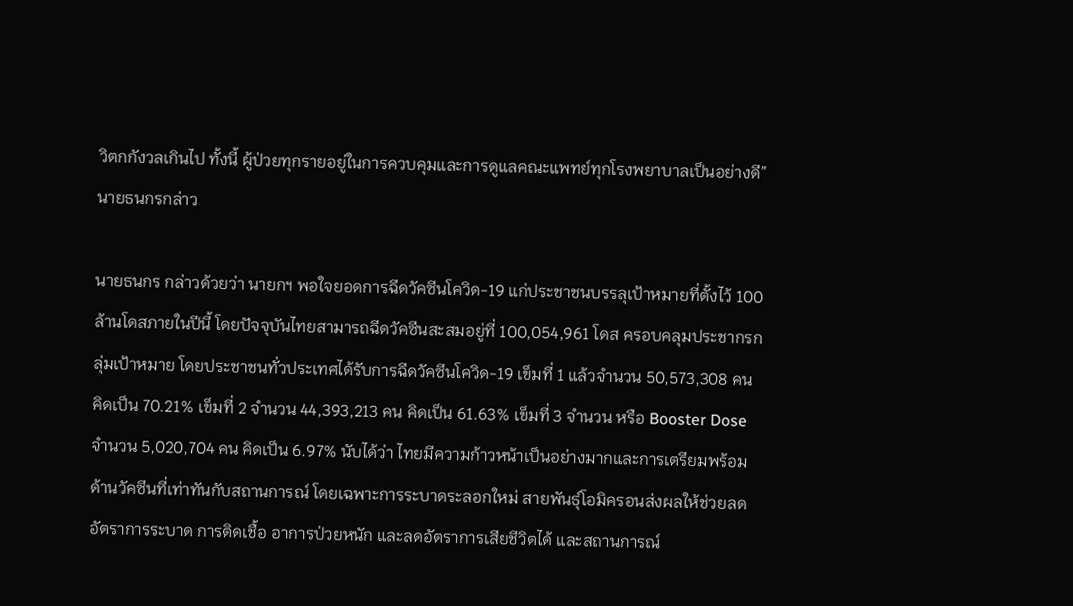วิตกกังวลเกินไป ทั้งนี้ ผู้ป่วยทุกรายอยู่ในการควบคุมและการดูแลคณะแพทย์ทุกโรงพยาบาลเป็นอย่างดี” นายธนกรกล่าว

นายธนกร กล่าวด้วยว่า นายกฯ พอใจยอดการฉีดวัคซีนโควิด-19 แก่ประชาชนบรรลุเป้าหมายที่ตั้งไว้ 100 ล้านโดสภายในปีนี้ โดยปัจจุบันไทยสามารถฉีดวัคซีนสะสมอยู่ที่ 100,054,961 โดส ครอบคลุมประชากรกลุ่มเป้าหมาย โดยประชาชนทั่วประเทศได้รับการฉีดวัคซีนโควิด-19 เข็มที่ 1 แล้วจำนวน 50,573,308 คน คิดเป็น 70.21% เข็มที่ 2 จำนวน 44,393,213 คน คิดเป็น 61.63% เข็มที่ 3 จำนวน หรือ Booster Dose จำนวน 5,020,704 คน คิดเป็น 6.97% นับได้ว่า ไทยมีความก้าวหน้าเป็นอย่างมากและการเตรียมพร้อมด้านวัคซีนที่เท่าทันกับสถานการณ์ โดยเฉพาะการระบาดระลอกใหม่ สายพันธุ์โอมิครอนส่งผลให้ช่วยลดอัตราการระบาด การติดเชื้อ อาการป่วยหนัก และลดอัตราการเสียชีวิตได้ และสถานการณ์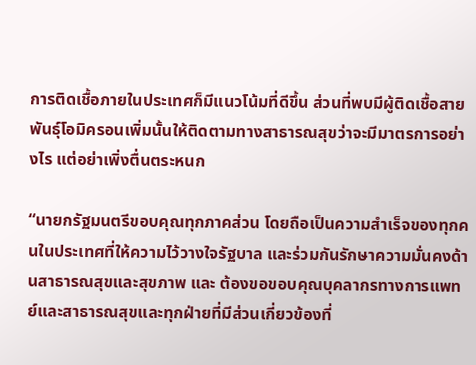การติดเชื้อภายในประเทศก็มีแนวโน้มที่ดีขึ้น ส่วนที่พบมีผู้ติดเชื้อสายพันธุ์โอมิครอนเพิ่มนั้นให้ติดตามทางสาธารณสุขว่าจะมีมาตรการอย่างไร แต่อย่าเพิ่งตื่นตระหนก

“นายกรัฐมนตรีขอบคุณทุกภาคส่วน โดยถือเป็นความสำเร็จของทุกคนในประเทศที่ให้ความไว้วางใจรัฐบาล และร่วมกันรักษาความมั่นคงด้านสาธารณสุขและสุขภาพ และ ต้องขอขอบคุณบุคลากรทางการแพทย์และสาธารณสุขและทุกฝ่ายที่มีส่วนเกี่ยวข้องที่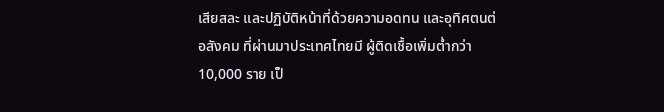เสียสละ และปฏิบัติหน้าที่ด้วยความอดทน และอุทิศตนต่อสังคม ที่ผ่านมาประเทศไทยมี ผู้ติดเชื้อเพิ่มต่ำกว่า 10,000 ราย เป็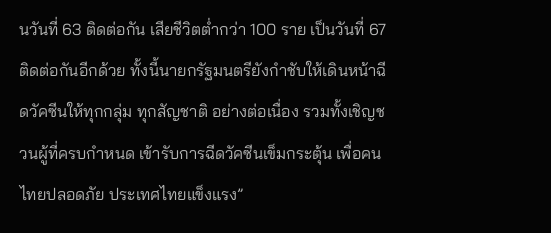นวันที่ 63 ติดต่อกัน เสียชีวิตต่ำกว่า 100 ราย เป็นวันที่ 67 ติดต่อกันอีกด้วย ทั้งนี้นายกรัฐมนตรียังกำชับให้เดินหน้าฉีดวัคซีนให้ทุกกลุ่ม ทุกสัญชาติ อย่างต่อเนื่อง รวมทั้งเชิญชวนผู้ที่ครบกำหนด เข้ารับการฉีดวัคซีนเข็มกระตุ้น เพื่อคนไทยปลอดภัย ประเทศไทยแข็งแรง”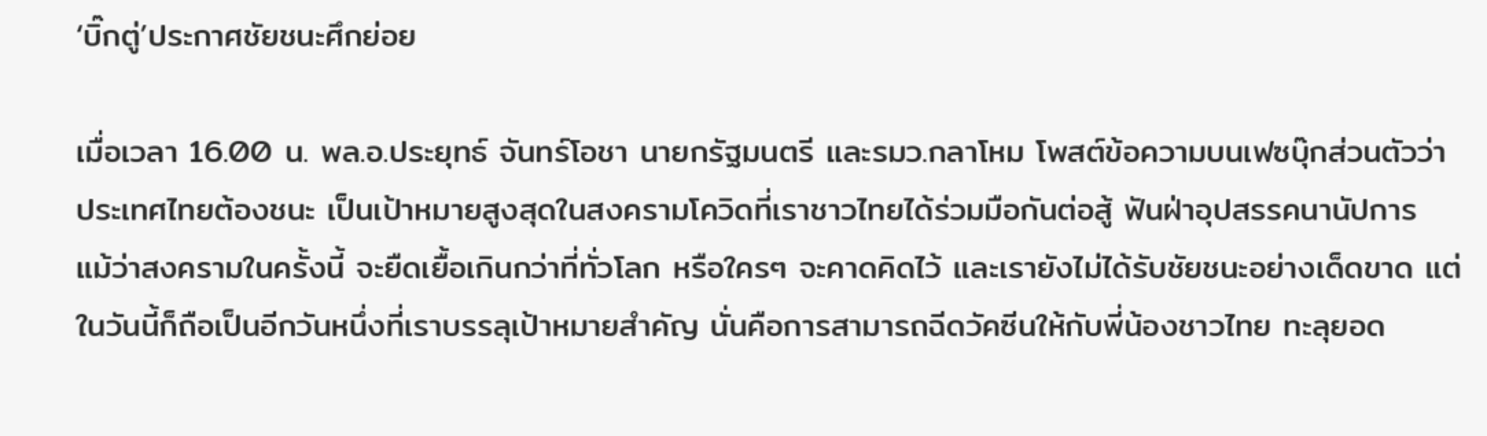‘บิ๊กตู่’ประกาศชัยชนะศึกย่อย

เมื่อเวลา 16.00 น. พล.อ.ประยุทธ์ จันทร์โอชา นายกรัฐมนตรี และรมว.กลาโหม โพสต์ข้อความบนเฟซบุ๊กส่วนตัวว่า ประเทศไทยต้องชนะ เป็นเป้าหมายสูงสุดในสงครามโควิดที่เราชาวไทยได้ร่วมมือกันต่อสู้ ฟันฝ่าอุปสรรคนานัปการ แม้ว่าสงครามในครั้งนี้ จะยืดเยื้อเกินกว่าที่ทั่วโลก หรือใครๆ จะคาดคิดไว้ และเรายังไม่ได้รับชัยชนะอย่างเด็ดขาด แต่ในวันนี้ก็ถือเป็นอีกวันหนึ่งที่เราบรรลุเป้าหมายสำคัญ นั่นคือการสามารถฉีดวัคซีนให้กับพี่น้องชาวไทย ทะลุยอด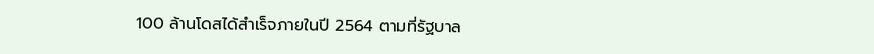100 ล้านโดสได้สำเร็จภายในปี 2564 ตามที่รัฐบาล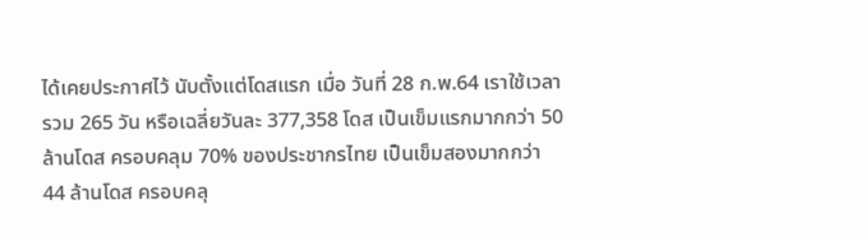ได้เคยประกาศไว้ นับตั้งแต่โดสแรก เมื่อ วันที่ 28 ก.พ.64 เราใช้เวลารวม 265 วัน หรือเฉลี่ยวันละ 377,358 โดส เป็นเข็มแรกมากกว่า 50 ล้านโดส ครอบคลุม 70% ของประชากรไทย เป็นเข็มสองมากกว่า 44 ล้านโดส ครอบคลุ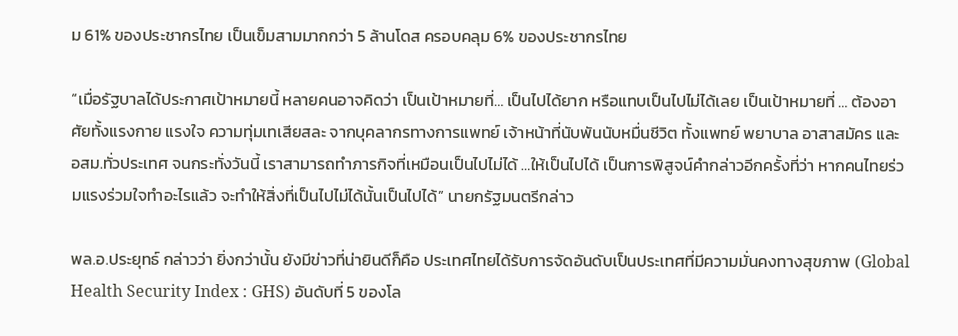ม 61% ของประชากรไทย เป็นเข็มสามมากกว่า 5 ล้านโดส ครอบคลุม 6% ของประชากรไทย

“เมื่อรัฐบาลได้ประกาศเป้าหมายนี้ หลายคนอาจคิดว่า เป็นเป้าหมายที่… เป็นไปได้ยาก หรือแทบเป็นไปไม่ได้เลย เป็นเป้าหมายที่ … ต้องอาศัยทั้งแรงกาย แรงใจ ความทุ่มเทเสียสละ จากบุคลากรทางการแพทย์ เจ้าหน้าที่นับพันนับหมื่นชีวิต ทั้งแพทย์ พยาบาล อาสาสมัคร และ อสม.ทั่วประเทศ จนกระทั่งวันนี้ เราสามารถทำภารกิจที่เหมือนเป็นไปไม่ได้ …ให้เป็นไปได้ เป็นการพิสูจน์คำกล่าวอีกครั้งที่ว่า หากคนไทยร่วมแรงร่วมใจทำอะไรแล้ว จะทำให้สิ่งที่เป็นไปไม่ได้นั้นเป็นไปได้” นายกรัฐมนตรีกล่าว

พล.อ.ประยุทธ์ กล่าวว่า ยิ่งกว่านั้น ยังมีข่าวที่น่ายินดีก็คือ ประเทศไทยได้รับการจัดอันดับเป็นประเทศที่มีความมั่นคงทางสุขภาพ (Global Health Security Index : GHS) อันดับที่ 5 ของโล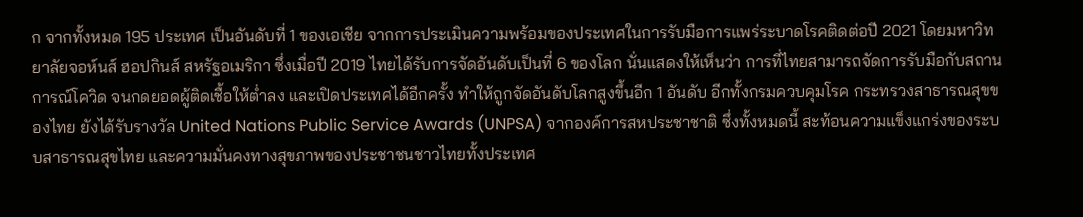ก จากทั้งหมด 195 ประเทศ เป็นอันดับที่ 1 ของเอเชีย จากการประเมินความพร้อมของประเทศในการรับมือการแพร่ระบาดโรคติดต่อปี 2021 โดยมหาวิทยาลัยจอห์นส์ ฮอปกินส์ สหรัฐอเมริกา ซึ่งเมื่อปี 2019 ไทยได้รับการจัดอันดับเป็นที่ 6 ของโลก นั่นแสดงให้เห็นว่า การที่ไทยสามารถจัดการรับมือกับสถานการณ์โควิด จนกดยอดผู้ติดเชื้อให้ต่ำลง และเปิดประเทศได้อีกครั้ง ทำให้ถูกจัดอันดับโลกสูงขึ้นอีก 1 อันดับ อีกทั้งกรมควบคุมโรค กระทรวงสาธารณสุขของไทย ยังได้รับรางวัล United Nations Public Service Awards (UNPSA) จากองค์การสหประชาชาติ ซึ่งทั้งหมดนี้ สะท้อนความแข็งแกร่งของระบบสาธารณสุขไทย และความมั่นคงทางสุขภาพของประชาชนชาวไทยทั้งประเทศ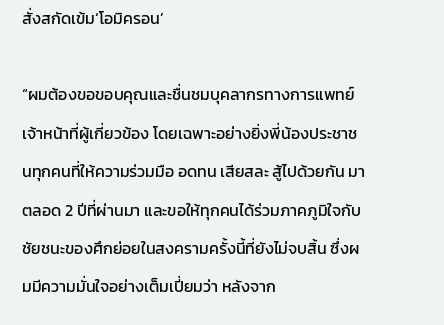สั่งสกัดเข้ม‘โอมิครอน’

“ผมต้องขอขอบคุณและชื่นชมบุคลากรทางการแพทย์ เจ้าหน้าที่ผู้เกี่ยวข้อง โดยเฉพาะอย่างยิ่งพี่น้องประชาชนทุกคนที่ให้ความร่วมมือ อดทน เสียสละ สู้ไปด้วยกัน มาตลอด 2 ปีที่ผ่านมา และขอให้ทุกคนได้ร่วมภาคภูมิใจกับชัยชนะของศึกย่อยในสงครามครั้งนี้ที่ยังไม่จบสิ้น ซึ่งผมมีความมั่นใจอย่างเต็มเปี่ยมว่า หลังจาก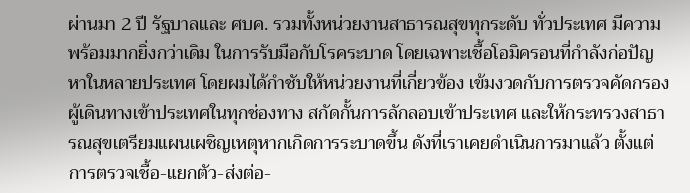ผ่านมา 2 ปี รัฐบาลและ ศบค. รวมทั้งหน่วยงานสาธารณสุขทุกระดับ ทั่วประเทศ มีความพร้อมมากยิ่งกว่าเดิม ในการรับมือกับโรคระบาด โดยเฉพาะเชื้อโอมิครอนที่กำลังก่อปัญหาในหลายประเทศ โดยผมได้กำชับให้หน่วยงานที่เกี่ยวข้อง เข้มงวดกับการตรวจคัดกรองผู้เดินทางเข้าประเทศในทุกช่องทาง สกัดกั้นการลักลอบเข้าประเทศ และให้กระทรวงสาธารณสุขเตรียมแผนเผชิญเหตุหากเกิดการระบาดขึ้น ดังที่เราเคยดำเนินการมาแล้ว ตั้งแต่การตรวจเชื้อ-แยกตัว-ส่งต่อ-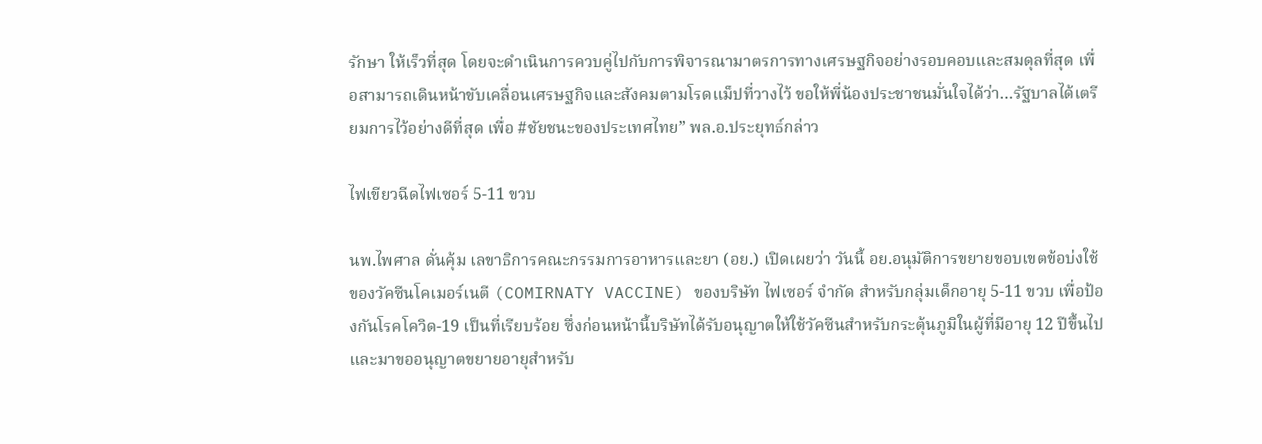รักษา ให้เร็วที่สุด โดยจะดำเนินการควบคู่ไปกับการพิจารณามาตรการทางเศรษฐกิจอย่างรอบคอบและสมดุลที่สุด เพื่อสามารถเดินหน้าขับเคลื่อนเศรษฐกิจและสังคมตามโรดแม็ปที่วางไว้ ขอให้พี่น้องประชาชนมั่นใจได้ว่า…รัฐบาลได้เตรียมการไว้อย่างดีที่สุด เพื่อ #ชัยชนะของประเทศไทย” พล.อ.ประยุทธ์กล่าว

ไฟเขียวฉีดไฟเซอร์ 5-11 ขวบ

นพ.ไพศาล ดั่นคุ้ม เลขาธิการคณะกรรมการอาหารและยา (อย.) เปิดเผยว่า วันนี้ อย.อนุมัติการขยายขอบเขตข้อบ่งใช้ของวัคซีนโคเมอร์เนตี (COMIRNATY VACCINE) ของบริษัท ไฟเซอร์ จำกัด สำหรับกลุ่มเด็กอายุ 5-11 ขวบ เพื่อป้องกันโรคโควิด-19 เป็นที่เรียบร้อย ซึ่งก่อนหน้านี้บริษัทได้รับอนุญาตให้ใช้วัคซีนสำหรับกระตุ้นภูมิในผู้ที่มีอายุ 12 ปีขึ้นไป และมาขออนุญาตขยายอายุสำหรับ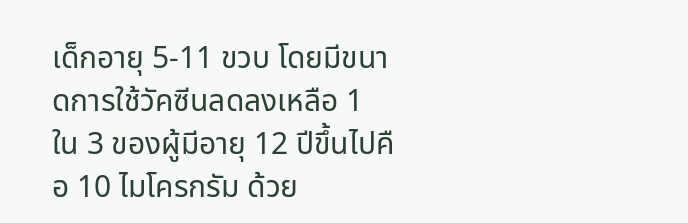เด็กอายุ 5-11 ขวบ โดยมีขนาดการใช้วัคซีนลดลงเหลือ 1 ใน 3 ของผู้มีอายุ 12 ปีขึ้นไปคือ 10 ไมโครกรัม ด้วย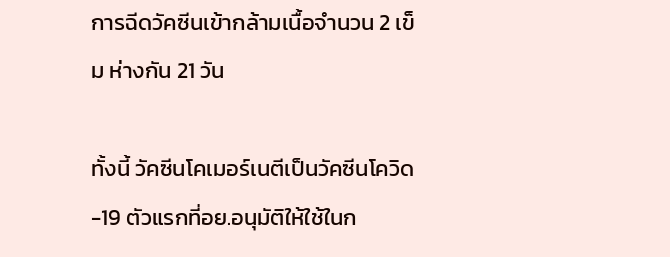การฉีดวัคซีนเข้ากล้ามเนื้อจำนวน 2 เข็ม ห่างกัน 21 วัน

ทั้งนี้ วัคซีนโคเมอร์เนตีเป็นวัคซีนโควิด-19 ตัวแรกที่อย.อนุมัติให้ใช้ในก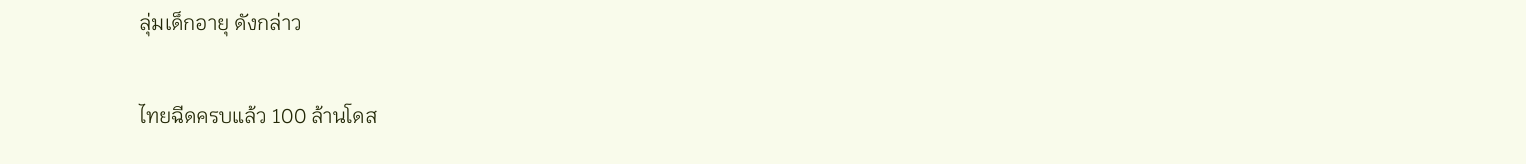ลุ่มเด็กอายุ ดังกล่าว

ไทยฉีดครบแล้ว 100 ล้านโดส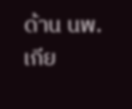ด้าน นพ.เกีย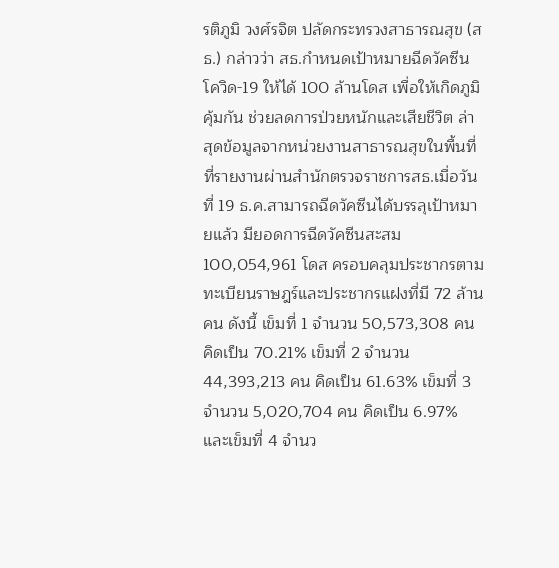รติภูมิ วงศ์รจิต ปลัดกระทรวงสาธารณสุข (สธ.) กล่าวว่า สธ.กำหนดเป้าหมายฉีดวัคซีนโควิด-19 ให้ได้ 100 ล้านโดส เพื่อให้เกิดภูมิคุ้มกัน ช่วยลดการป่วยหนักและเสียชีวิต ล่าสุดข้อมูลจากหน่วยงานสาธารณสุขในพื้นที่ที่รายงานผ่านสำนักตรวจราชการสธ.เมื่อวันที่ 19 ธ.ค.สามารถฉีดวัคซีนได้บรรลุเป้าหมายแล้ว มียอดการฉีดวัคซีนสะสม 100,054,961 โดส ครอบคลุมประชากรตามทะเบียนราษฎร์และประชากรแฝงที่มี 72 ล้านคน ดังนี้ เข็มที่ 1 จำนวน 50,573,308 คน คิดเป็น 70.21% เข็มที่ 2 จำนวน 44,393,213 คน คิดเป็น 61.63% เข็มที่ 3 จำนวน 5,020,704 คน คิดเป็น 6.97% และเข็มที่ 4 จำนว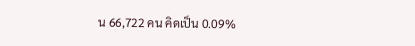น 66,722 คน คิดเป็น 0.09%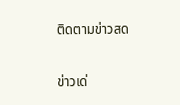ติดตามข่าวสด

ข่าวเด่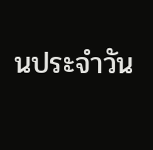นประจำวัน